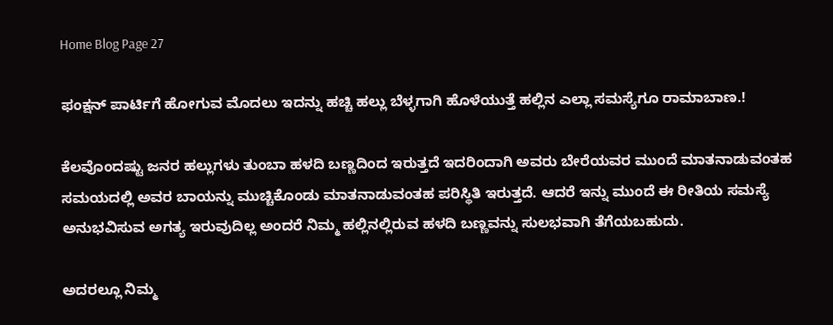Home Blog Page 27

ಫಂಕ್ಷನ್‌ ಪಾರ್ಟಿಗೆ ಹೋಗುವ ಮೊದಲು ಇದನ್ನು ಹಚ್ಚಿ ಹಲ್ಲು ಬೆಳ್ಳಗಾಗಿ ಹೊಳೆಯುತ್ತೆ ಹಲ್ಲಿನ ಎಲ್ಲಾ ಸಮಸ್ಯೆಗೂ ರಾಮಾಬಾಣ.!

ಕೆಲವೊಂದಷ್ಟು ಜನರ ಹಲ್ಲುಗಳು ತುಂಬಾ ಹಳದಿ ಬಣ್ಣದಿಂದ ಇರುತ್ತದೆ ಇದರಿಂದಾಗಿ ಅವರು ಬೇರೆಯವರ ಮುಂದೆ ಮಾತನಾಡುವಂತಹ ಸಮಯದಲ್ಲಿ ಅವರ ಬಾಯನ್ನು ಮುಚ್ಚಿಕೊಂಡು ಮಾತನಾಡುವಂತಹ ಪರಿಸ್ಥಿತಿ ಇರುತ್ತದೆ. ಆದರೆ ಇನ್ನು ಮುಂದೆ ಈ ರೀತಿಯ ಸಮಸ್ಯೆ ಅನುಭವಿಸುವ ಅಗತ್ಯ ಇರುವುದಿಲ್ಲ ಅಂದರೆ ನಿಮ್ಮ ಹಲ್ಲಿನಲ್ಲಿರುವ ಹಳದಿ ಬಣ್ಣವನ್ನು ಸುಲಭವಾಗಿ ತೆಗೆಯಬಹುದು.

ಅದರಲ್ಲೂ ನಿಮ್ಮ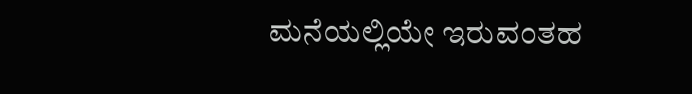ಮನೆಯಲ್ಲಿಯೇ ಇರುವಂತಹ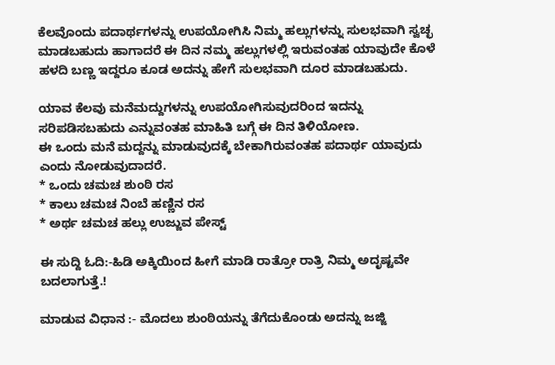ಕೆಲವೊಂದು ಪದಾರ್ಥಗಳನ್ನು ಉಪಯೋಗಿಸಿ ನಿಮ್ಮ ಹಲ್ಲುಗಳನ್ನು ಸುಲಭವಾಗಿ ಸ್ವಚ್ಛ ಮಾಡಬಹುದು ಹಾಗಾದರೆ ಈ ದಿನ ನಮ್ಮ ಹಲ್ಲುಗಳಲ್ಲಿ ಇರುವಂತಹ ಯಾವುದೇ ಕೊಳೆ ಹಳದಿ ಬಣ್ಣ ಇದ್ದರೂ ಕೂಡ ಅದನ್ನು ಹೇಗೆ ಸುಲಭವಾಗಿ ದೂರ ಮಾಡಬಹುದು.

ಯಾವ ಕೆಲವು ಮನೆಮದ್ದುಗಳನ್ನು ಉಪಯೋಗಿಸುವುದರಿಂದ ಇದನ್ನು ಸರಿಪಡಿಸಬಹುದು ಎನ್ನುವಂತಹ ಮಾಹಿತಿ ಬಗ್ಗೆ ಈ ದಿನ ತಿಳಿಯೋಣ.
ಈ ಒಂದು ಮನೆ ಮದ್ದನ್ನು ಮಾಡುವುದಕ್ಕೆ ಬೇಕಾಗಿರುವಂತಹ ಪದಾರ್ಥ ಯಾವುದು ಎಂದು ನೋಡುವುದಾದರೆ.
* ಒಂದು ಚಮಚ ಶುಂಠಿ ರಸ
* ಕಾಲು ಚಮಚ ನಿಂಬೆ ಹಣ್ಣಿನ ರಸ
* ಅರ್ಥ ಚಮಚ ಹಲ್ಲು ಉಜ್ಜುವ ಪೇಸ್ಟ್

ಈ ಸುದ್ದಿ ಓದಿ:-ಹಿಡಿ ಅಕ್ಕಿಯಿಂದ ಹೀಗೆ ಮಾಡಿ ರಾತ್ರೋ ರಾತ್ರಿ ನಿಮ್ಮ ಅದೃಷ್ಟವೇ ಬದಲಾಗುತ್ತೆ.!

ಮಾಡುವ ವಿಧಾನ :- ಮೊದಲು ಶುಂಠಿಯನ್ನು ತೆಗೆದುಕೊಂಡು ಅದನ್ನು ಜಜ್ಜಿ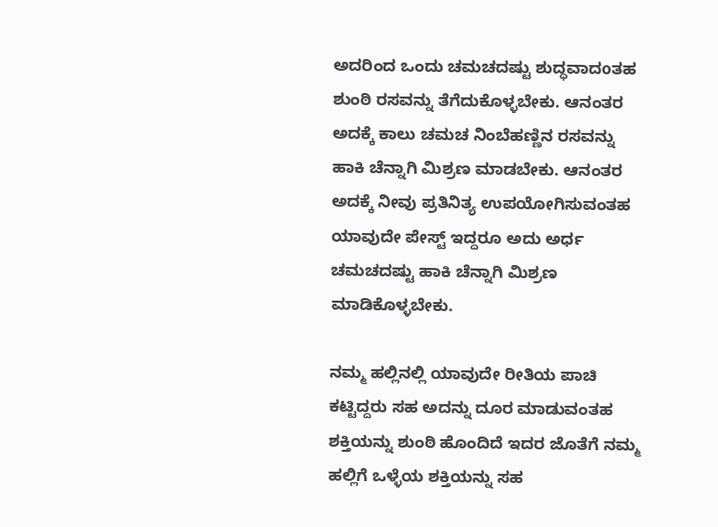ಅದರಿಂದ ಒಂದು ಚಮಚದಷ್ಟು ಶುದ್ಧವಾದoತಹ ಶುಂಠಿ ರಸವನ್ನು ತೆಗೆದುಕೊಳ್ಳಬೇಕು. ಆನಂತರ ಅದಕ್ಕೆ ಕಾಲು ಚಮಚ ನಿಂಬೆಹಣ್ಣಿನ ರಸವನ್ನು ಹಾಕಿ ಚೆನ್ನಾಗಿ ಮಿಶ್ರಣ ಮಾಡಬೇಕು. ಆನಂತರ ಅದಕ್ಕೆ ನೀವು ಪ್ರತಿನಿತ್ಯ ಉಪಯೋಗಿಸುವಂತಹ ಯಾವುದೇ ಪೇಸ್ಟ್ ಇದ್ದರೂ ಅದು ಅರ್ಧ ಚಮಚದಷ್ಟು ಹಾಕಿ ಚೆನ್ನಾಗಿ ಮಿಶ್ರಣ ಮಾಡಿಕೊಳ್ಳಬೇಕು.

ನಮ್ಮ ಹಲ್ಲಿನಲ್ಲಿ ಯಾವುದೇ ರೀತಿಯ ಪಾಚಿ ಕಟ್ಟಿದ್ದರು ಸಹ ಅದನ್ನು ದೂರ ಮಾಡುವಂತಹ ಶಕ್ತಿಯನ್ನು ಶುಂಠಿ ಹೊಂದಿದೆ ಇದರ ಜೊತೆಗೆ ನಮ್ಮ ಹಲ್ಲಿಗೆ ಒಳ್ಳೆಯ ಶಕ್ತಿಯನ್ನು ಸಹ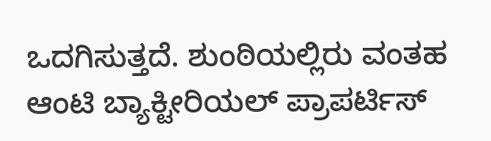ಒದಗಿಸುತ್ತದೆ. ಶುಂಠಿಯಲ್ಲಿರು ವಂತಹ ಆಂಟಿ ಬ್ಯಾಕ್ಟೀರಿಯಲ್ ಪ್ರಾಪರ್ಟಿಸ್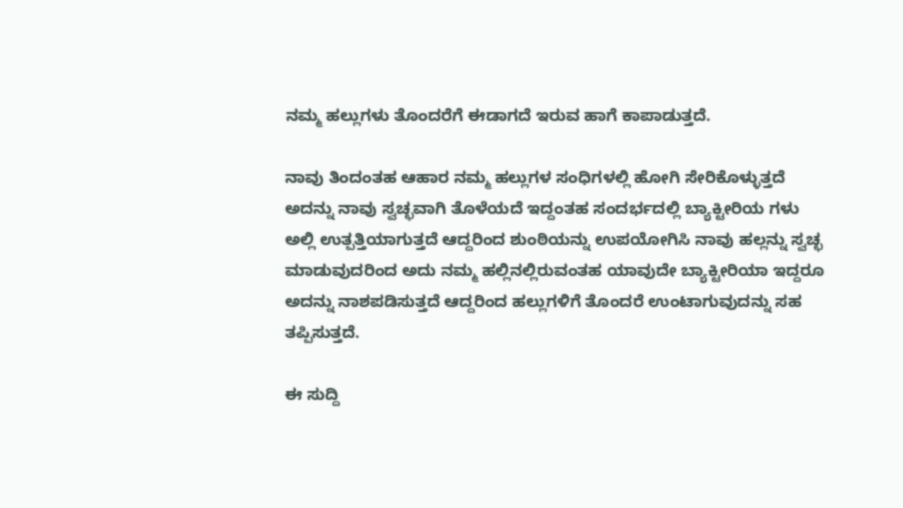ನಮ್ಮ ಹಲ್ಲುಗಳು ತೊಂದರೆಗೆ ಈಡಾಗದೆ ಇರುವ ಹಾಗೆ ಕಾಪಾಡುತ್ತದೆ.

ನಾವು ತಿಂದಂತಹ ಆಹಾರ ನಮ್ಮ ಹಲ್ಲುಗಳ ಸಂಧಿಗಳಲ್ಲಿ ಹೋಗಿ ಸೇರಿಕೊಳ್ಳುತ್ತದೆ ಅದನ್ನು ನಾವು ಸ್ವಚ್ಛವಾಗಿ ತೊಳೆಯದೆ ಇದ್ದಂತಹ ಸಂದರ್ಭದಲ್ಲಿ ಬ್ಯಾಕ್ಟೀರಿಯ ಗಳು ಅಲ್ಲಿ ಉತ್ಪತ್ತಿಯಾಗುತ್ತದೆ ಆದ್ದರಿಂದ ಶುಂಠಿಯನ್ನು ಉಪಯೋಗಿಸಿ ನಾವು ಹಲ್ಲನ್ನು ಸ್ವಚ್ಛ ಮಾಡುವುದರಿಂದ ಅದು ನಮ್ಮ ಹಲ್ಲಿನಲ್ಲಿರುವಂತಹ ಯಾವುದೇ ಬ್ಯಾಕ್ಟೀರಿಯಾ ಇದ್ದರೂ ಅದನ್ನು ನಾಶಪಡಿಸುತ್ತದೆ ಆದ್ದರಿಂದ ಹಲ್ಲುಗಳಿಗೆ ತೊಂದರೆ ಉಂಟಾಗುವುದನ್ನು ಸಹ ತಪ್ಪಿಸುತ್ತದೆ.

ಈ ಸುದ್ದಿ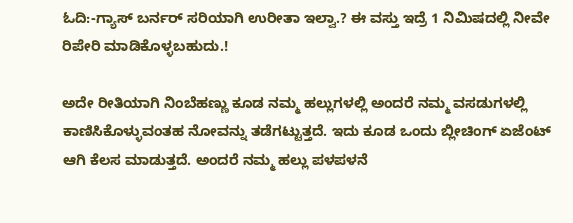ಓದಿ:-ಗ್ಯಾಸ್ ಬರ್ನರ್ ಸರಿಯಾಗಿ ಉರೀತಾ ಇಲ್ವಾ.? ಈ ವಸ್ತು ಇದ್ರೆ 1 ನಿಮಿಷದಲ್ಲಿ ನೀವೇ ರಿಪೇರಿ ಮಾಡಿಕೊಳ್ಳಬಹುದು.!

ಅದೇ ರೀತಿಯಾಗಿ ನಿಂಬೆಹಣ್ಣು ಕೂಡ ನಮ್ಮ ಹಲ್ಲುಗಳಲ್ಲಿ ಅಂದರೆ ನಮ್ಮ ವಸಡುಗಳಲ್ಲಿ ಕಾಣಿಸಿಕೊಳ್ಳುವಂತಹ ನೋವನ್ನು ತಡೆಗಟ್ಟುತ್ತದೆ. ಇದು ಕೂಡ ಒಂದು ಬ್ಲೀಚಿಂಗ್ ಏಜೆಂಟ್ ಆಗಿ ಕೆಲಸ ಮಾಡುತ್ತದೆ. ಅಂದರೆ ನಮ್ಮ ಹಲ್ಲು ಪಳಪಳನೆ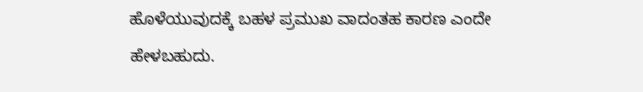ಹೊಳೆಯುವುದಕ್ಕೆ ಬಹಳ ಪ್ರಮುಖ ವಾದಂತಹ ಕಾರಣ ಎಂದೇ ಹೇಳಬಹುದು.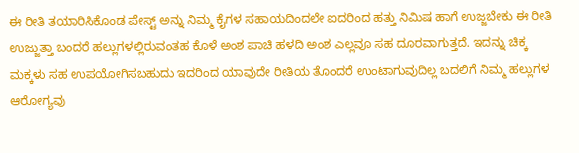ಈ ರೀತಿ ತಯಾರಿಸಿಕೊಂಡ ಪೇಸ್ಟ್ ಅನ್ನು ನಿಮ್ಮ ಕೈಗಳ ಸಹಾಯದಿಂದಲೇ ಐದರಿಂದ ಹತ್ತು ನಿಮಿಷ ಹಾಗೆ ಉಜ್ಜಬೇಕು ಈ ರೀತಿ ಉಜ್ಜುತ್ತಾ ಬಂದರೆ ಹಲ್ಲುಗಳಲ್ಲಿರುವಂತಹ ಕೊಳೆ ಅಂಶ ಪಾಚಿ ಹಳದಿ ಅಂಶ ಎಲ್ಲವೂ ಸಹ ದೂರವಾಗುತ್ತದೆ. ಇದನ್ನು ಚಿಕ್ಕ ಮಕ್ಕಳು ಸಹ ಉಪಯೋಗಿಸಬಹುದು ಇದರಿಂದ ಯಾವುದೇ ರೀತಿಯ ತೊಂದರೆ ಉಂಟಾಗುವುದಿಲ್ಲ ಬದಲಿಗೆ ನಿಮ್ಮ ಹಲ್ಲುಗಳ ಆರೋಗ್ಯವು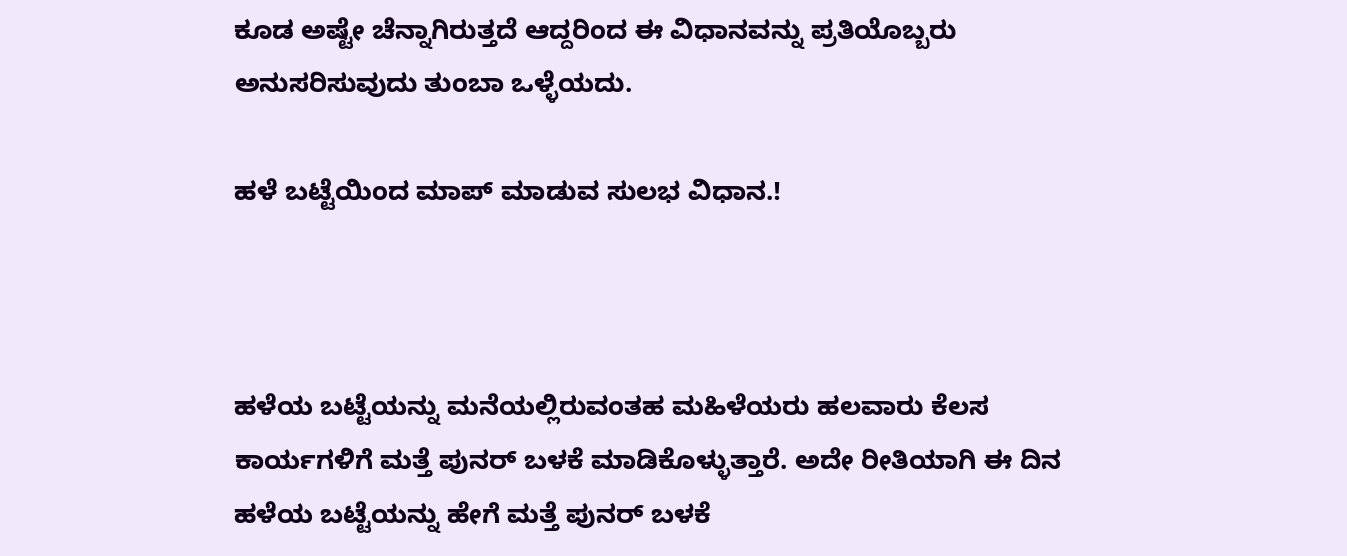ಕೂಡ ಅಷ್ಟೇ ಚೆನ್ನಾಗಿರುತ್ತದೆ ಆದ್ದರಿಂದ ಈ ವಿಧಾನವನ್ನು ಪ್ರತಿಯೊಬ್ಬರು ಅನುಸರಿಸುವುದು ತುಂಬಾ ಒಳ್ಳೆಯದು.

ಹಳೆ ಬಟ್ಟೆಯಿಂದ ಮಾಪ್ ಮಾಡುವ ಸುಲಭ ವಿಧಾನ.!



ಹಳೆಯ ಬಟ್ಟೆಯನ್ನು ಮನೆಯಲ್ಲಿರುವಂತಹ ಮಹಿಳೆಯರು ಹಲವಾರು ಕೆಲಸ ಕಾರ್ಯಗಳಿಗೆ ಮತ್ತೆ ಪುನರ್ ಬಳಕೆ ಮಾಡಿಕೊಳ್ಳುತ್ತಾರೆ. ಅದೇ ರೀತಿಯಾಗಿ ಈ ದಿನ ಹಳೆಯ ಬಟ್ಟೆಯನ್ನು ಹೇಗೆ ಮತ್ತೆ ಪುನರ್ ಬಳಕೆ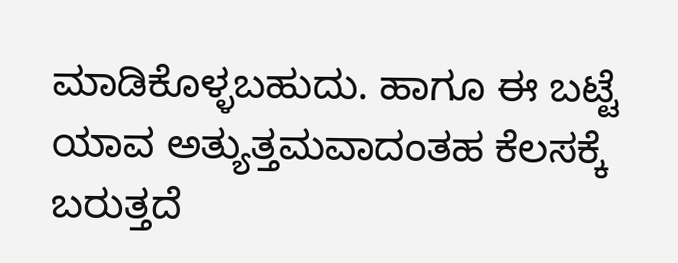ಮಾಡಿಕೊಳ್ಳಬಹುದು. ಹಾಗೂ ಈ ಬಟ್ಟೆ ಯಾವ ಅತ್ಯುತ್ತಮವಾದಂತಹ ಕೆಲಸಕ್ಕೆ ಬರುತ್ತದೆ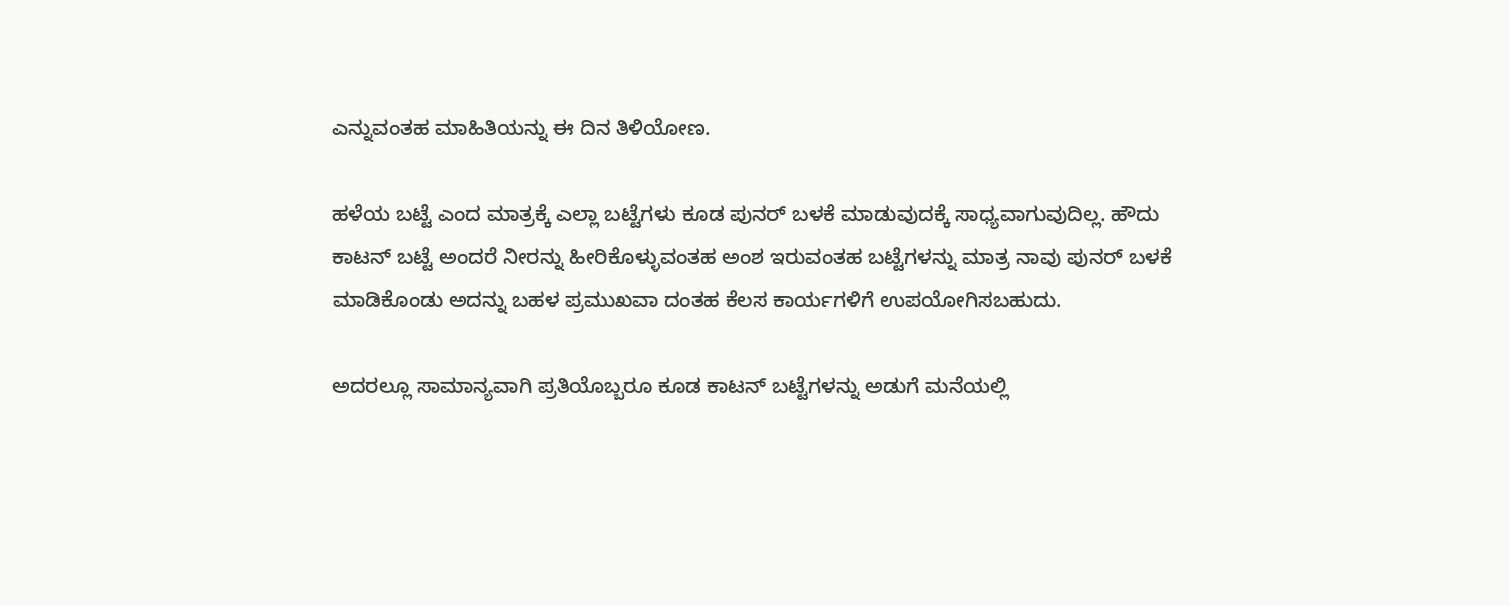ಎನ್ನುವಂತಹ ಮಾಹಿತಿಯನ್ನು ಈ ದಿನ ತಿಳಿಯೋಣ.

ಹಳೆಯ ಬಟ್ಟೆ ಎಂದ ಮಾತ್ರಕ್ಕೆ ಎಲ್ಲಾ ಬಟ್ಟೆಗಳು ಕೂಡ ಪುನರ್ ಬಳಕೆ ಮಾಡುವುದಕ್ಕೆ ಸಾಧ್ಯವಾಗುವುದಿಲ್ಲ. ಹೌದು ಕಾಟನ್ ಬಟ್ಟೆ ಅಂದರೆ ನೀರನ್ನು ಹೀರಿಕೊಳ್ಳುವಂತಹ ಅಂಶ ಇರುವಂತಹ ಬಟ್ಟೆಗಳನ್ನು ಮಾತ್ರ ನಾವು ಪುನರ್ ಬಳಕೆ ಮಾಡಿಕೊಂಡು ಅದನ್ನು ಬಹಳ ಪ್ರಮುಖವಾ ದಂತಹ ಕೆಲಸ ಕಾರ್ಯಗಳಿಗೆ ಉಪಯೋಗಿಸಬಹುದು.

ಅದರಲ್ಲೂ ಸಾಮಾನ್ಯವಾಗಿ ಪ್ರತಿಯೊಬ್ಬರೂ ಕೂಡ ಕಾಟನ್ ಬಟ್ಟೆಗಳನ್ನು ಅಡುಗೆ ಮನೆಯಲ್ಲಿ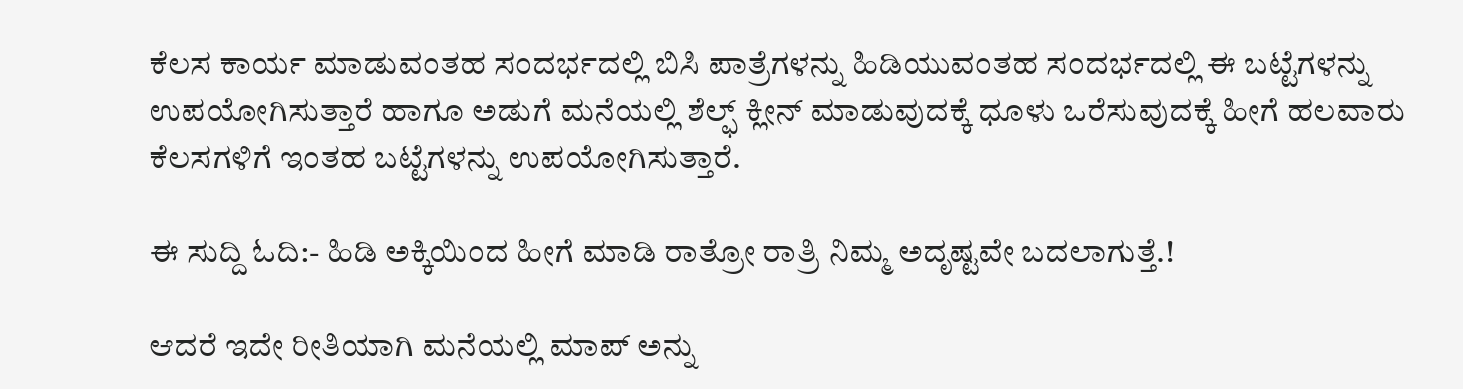ಕೆಲಸ ಕಾರ್ಯ ಮಾಡುವಂತಹ ಸಂದರ್ಭದಲ್ಲಿ ಬಿಸಿ ಪಾತ್ರೆಗಳನ್ನು ಹಿಡಿಯುವಂತಹ ಸಂದರ್ಭದಲ್ಲಿ ಈ ಬಟ್ಟೆಗಳನ್ನು ಉಪಯೋಗಿಸುತ್ತಾರೆ ಹಾಗೂ ಅಡುಗೆ ಮನೆಯಲ್ಲಿ ಶೆಲ್ಫ್ ಕ್ಲೀನ್ ಮಾಡುವುದಕ್ಕೆ ಧೂಳು ಒರೆಸುವುದಕ್ಕೆ ಹೀಗೆ ಹಲವಾರು ಕೆಲಸಗಳಿಗೆ ಇಂತಹ ಬಟ್ಟೆಗಳನ್ನು ಉಪಯೋಗಿಸುತ್ತಾರೆ.

ಈ ಸುದ್ದಿ ಓದಿ:- ಹಿಡಿ ಅಕ್ಕಿಯಿಂದ ಹೀಗೆ ಮಾಡಿ ರಾತ್ರೋ ರಾತ್ರಿ ನಿಮ್ಮ ಅದೃಷ್ಟವೇ ಬದಲಾಗುತ್ತೆ.!

ಆದರೆ ಇದೇ ರೀತಿಯಾಗಿ ಮನೆಯಲ್ಲಿ ಮಾಪ್ ಅನ್ನು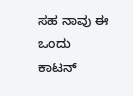ಸಹ ನಾವು ಈ ಒಂದು ಕಾಟನ್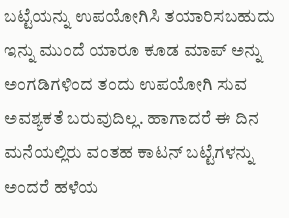ಬಟ್ಟೆಯನ್ನು ಉಪಯೋಗಿಸಿ ತಯಾರಿಸಬಹುದು ಇನ್ನು ಮುಂದೆ ಯಾರೂ ಕೂಡ ಮಾಪ್ ಅನ್ನು ಅಂಗಡಿಗಳಿಂದ ತಂದು ಉಪಯೋಗಿ ಸುವ ಅವಶ್ಯಕತೆ ಬರುವುದಿಲ್ಲ. ಹಾಗಾದರೆ ಈ ದಿನ ಮನೆಯಲ್ಲಿರು ವಂತಹ ಕಾಟನ್ ಬಟ್ಟೆಗಳನ್ನು ಅಂದರೆ ಹಳೆಯ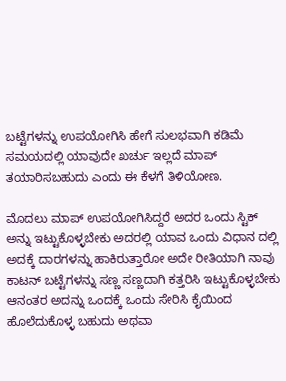ಬಟ್ಟೆಗಳನ್ನು ಉಪಯೋಗಿಸಿ ಹೇಗೆ ಸುಲಭವಾಗಿ ಕಡಿಮೆ ಸಮಯದಲ್ಲಿ ಯಾವುದೇ ಖರ್ಚು ಇಲ್ಲದೆ ಮಾಪ್ ತಯಾರಿಸಬಹುದು ಎಂದು ಈ ಕೆಳಗೆ ತಿಳಿಯೋಣ.

ಮೊದಲು ಮಾಪ್ ಉಪಯೋಗಿಸಿದ್ದರೆ ಅದರ ಒಂದು ಸ್ಟಿಕ್ ಅನ್ನು ಇಟ್ಟುಕೊಳ್ಳಬೇಕು ಅದರಲ್ಲಿ ಯಾವ ಒಂದು ವಿಧಾನ ದಲ್ಲಿ ಅದಕ್ಕೆ ದಾರಗಳನ್ನು ಹಾಕಿರುತ್ತಾರೋ ಅದೇ ರೀತಿಯಾಗಿ ನಾವು ಕಾಟನ್ ಬಟ್ಟೆಗಳನ್ನು ಸಣ್ಣ ಸಣ್ಣದಾಗಿ ಕತ್ತರಿಸಿ ಇಟ್ಟುಕೊಳ್ಳಬೇಕು ಆನಂತರ ಅದನ್ನು ಒಂದಕ್ಕೆ ಒಂದು ಸೇರಿಸಿ ಕೈಯಿಂದ ಹೊಲೆದುಕೊಳ್ಳ ಬಹುದು ಅಥವಾ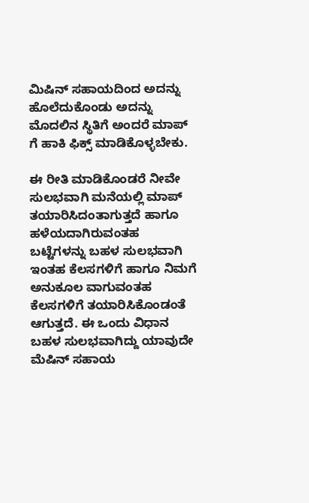ಮಿಷಿನ್ ಸಹಾಯದಿಂದ ಅದನ್ನು ಹೊಲೆದುಕೊಂಡು ಅದನ್ನು ಮೊದಲಿನ ಸ್ಥಿತಿಗೆ ಅಂದರೆ ಮಾಪ್ ಗೆ ಹಾಕಿ ಫಿಕ್ಸ್ ಮಾಡಿಕೊಳ್ಳಬೇಕು.

ಈ ರೀತಿ ಮಾಡಿಕೊಂಡರೆ ನೀವೇ ಸುಲಭವಾಗಿ ಮನೆಯಲ್ಲಿ ಮಾಪ್ ತಯಾರಿಸಿದಂತಾಗುತ್ತದೆ ಹಾಗೂ ಹಳೆಯದಾಗಿರುವಂತಹ ಬಟ್ಟೆಗಳನ್ನು ಬಹಳ ಸುಲಭವಾಗಿ ಇಂತಹ ಕೆಲಸಗಳಿಗೆ ಹಾಗೂ ನಿಮಗೆ ಅನುಕೂಲ ವಾಗುವಂತಹ ಕೆಲಸಗಳಿಗೆ ತಯಾರಿಸಿಕೊಂಡಂತೆ ಆಗುತ್ತದೆ. ಈ ಒಂದು ವಿಧಾನ ಬಹಳ ಸುಲಭವಾಗಿದ್ದು ಯಾವುದೇ ಮೆಷಿನ್ ಸಹಾಯ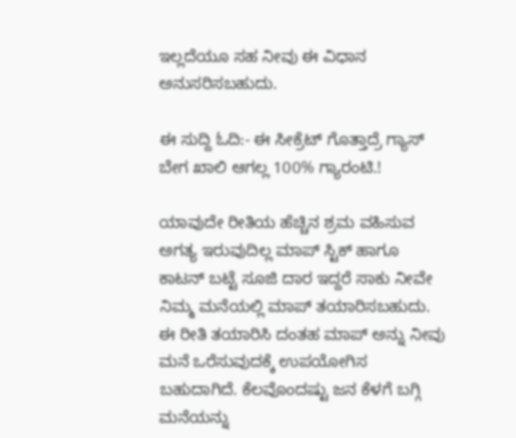ಇಲ್ಲದೆಯೂ ಸಹ ನೀವು ಈ ವಿಧಾನ ಅನುಸರಿಸಬಹುದು.

ಈ ಸುದ್ದಿ ಓದಿ:- ಈ ಸೀಕ್ರೆಟ್ ಗೊತ್ತಾದ್ರೆ ಗ್ಯಾಸ್ ಬೇಗ ಖಾಲಿ ಆಗಲ್ಲ 100% ಗ್ಯಾರಂಟಿ.!

ಯಾವುದೇ ರೀತಿಯ ಹೆಚ್ಚಿನ ಶ್ರಮ ವಹಿಸುವ ಅಗತ್ಯ ಇರುವುದಿಲ್ಲ ಮಾಪ್ ಸ್ಟಿಕ್ ಹಾಗೂ ಕಾಟನ್ ಬಟ್ಟೆ ಸೂಜಿ ದಾರ ಇದ್ದರೆ ಸಾಕು ನೀವೇ ನಿಮ್ಮ ಮನೆಯಲ್ಲಿ ಮಾಪ್ ತಯಾರಿಸಬಹುದು. ಈ ರೀತಿ ತಯಾರಿಸಿ ದಂತಹ ಮಾಪ್ ಅನ್ನು ನೀವು ಮನೆ ಒರೆಸುವುದಕ್ಕೆ ಉಪಯೋಗಿಸ ಬಹುದಾಗಿದೆ. ಕೆಲವೊಂದಷ್ಟು ಜನ ಕೆಳಗೆ ಬಗ್ಗಿ ಮನೆಯನ್ನು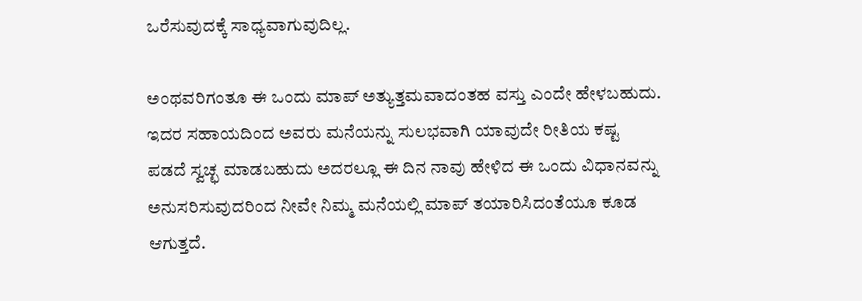ಒರೆಸುವುದಕ್ಕೆ ಸಾಧ್ಯವಾಗುವುದಿಲ್ಲ.

ಅಂಥವರಿಗಂತೂ ಈ ಒಂದು ಮಾಪ್ ಅತ್ಯುತ್ತಮವಾದಂತಹ ವಸ್ತು ಎಂದೇ ಹೇಳಬಹುದು. ಇದರ ಸಹಾಯದಿಂದ ಅವರು ಮನೆಯನ್ನು ಸುಲಭವಾಗಿ ಯಾವುದೇ ರೀತಿಯ ಕಷ್ಟ ಪಡದೆ ಸ್ವಚ್ಛ ಮಾಡಬಹುದು ಅದರಲ್ಲೂ ಈ ದಿನ ನಾವು ಹೇಳಿದ ಈ ಒಂದು ವಿಧಾನವನ್ನು ಅನುಸರಿಸುವುದರಿಂದ ನೀವೇ ನಿಮ್ಮ ಮನೆಯಲ್ಲಿ ಮಾಪ್ ತಯಾರಿಸಿದಂತೆಯೂ ಕೂಡ ಆಗುತ್ತದೆ.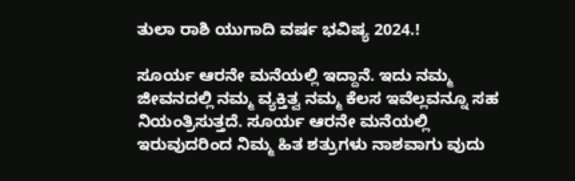ತುಲಾ ರಾಶಿ ಯುಗಾದಿ ವರ್ಷ ಭವಿಷ್ಯ 2024.!

ಸೂರ್ಯ ಆರನೇ ಮನೆಯಲ್ಲಿ ಇದ್ದಾನೆ. ಇದು ನಮ್ಮ ಜೀವನದಲ್ಲಿ ನಮ್ಮ ವ್ಯಕ್ತಿತ್ವ ನಮ್ಮ ಕೆಲಸ ಇವೆಲ್ಲವನ್ನೂ ಸಹ ನಿಯಂತ್ರಿಸುತ್ತದೆ. ಸೂರ್ಯ ಆರನೇ ಮನೆಯಲ್ಲಿ ಇರುವುದರಿಂದ ನಿಮ್ಮ ಹಿತ ಶತ್ರುಗಳು ನಾಶವಾಗು ವುದು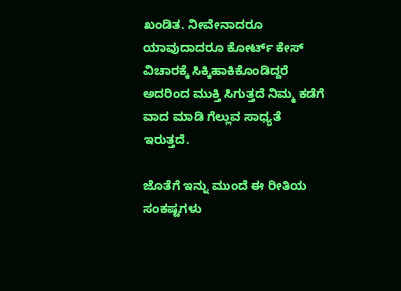ಖಂಡಿತ. ನೀವೇನಾದರೂ ಯಾವುದಾದರೂ ಕೋರ್ಟ್ ಕೇಸ್ ವಿಚಾರಕ್ಕೆ ಸಿಕ್ಕಿಹಾಕಿಕೊಂಡಿದ್ದರೆ ಅದರಿಂದ ಮುಕ್ತಿ ಸಿಗುತ್ತದೆ ನಿಮ್ಮ ಕಡೆಗೆ ವಾದ ಮಾಡಿ ಗೆಲ್ಲುವ ಸಾಧ್ಯತೆ ಇರುತ್ತದೆ.

ಜೊತೆಗೆ ಇನ್ನು ಮುಂದೆ ಈ ರೀತಿಯ ಸಂಕಷ್ಟಗಳು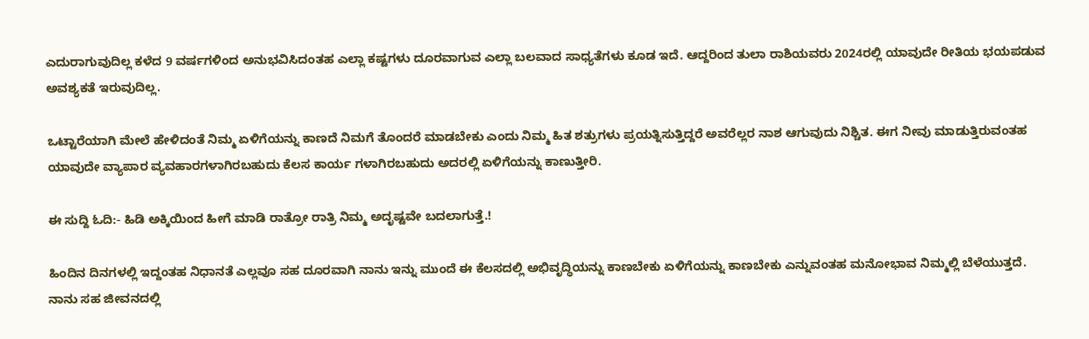ಎದುರಾಗುವುದಿಲ್ಲ ಕಳೆದ 9 ವರ್ಷಗಳಿಂದ ಅನುಭವಿಸಿದಂತಹ ಎಲ್ಲಾ ಕಷ್ಟಗಳು ದೂರವಾಗುವ ಎಲ್ಲಾ ಬಲವಾದ ಸಾಧ್ಯತೆಗಳು ಕೂಡ ಇದೆ. ಆದ್ದರಿಂದ ತುಲಾ ರಾಶಿಯವರು 2024ರಲ್ಲಿ ಯಾವುದೇ ರೀತಿಯ ಭಯಪಡುವ ಅವಶ್ಯಕತೆ ಇರುವುದಿಲ್ಲ.

ಒಟ್ಟಾರೆಯಾಗಿ ಮೇಲೆ ಹೇಳಿದಂತೆ ನಿಮ್ಮ ಏಳಿಗೆಯನ್ನು ಕಾಣದೆ ನಿಮಗೆ ತೊಂದರೆ ಮಾಡಬೇಕು ಎಂದು ನಿಮ್ಮ ಹಿತ ಶತ್ರುಗಳು ಪ್ರಯತ್ನಿಸುತ್ತಿದ್ದರೆ ಅವರೆಲ್ಲರ ನಾಶ ಆಗುವುದು ನಿಶ್ಚಿತ. ಈಗ ನೀವು ಮಾಡುತ್ತಿರುವಂತಹ ಯಾವುದೇ ವ್ಯಾಪಾರ ವ್ಯವಹಾರಗಳಾಗಿರಬಹುದು ಕೆಲಸ ಕಾರ್ಯ ಗಳಾಗಿರಬಹುದು ಅದರಲ್ಲಿ ಏಳಿಗೆಯನ್ನು ಕಾಣುತ್ತೀರಿ.

ಈ ಸುದ್ದಿ ಓದಿ:- ಹಿಡಿ ಅಕ್ಕಿಯಿಂದ ಹೀಗೆ ಮಾಡಿ ರಾತ್ರೋ ರಾತ್ರಿ ನಿಮ್ಮ ಅದೃಷ್ಟವೇ ಬದಲಾಗುತ್ತೆ.!

ಹಿಂದಿನ ದಿನಗಳಲ್ಲಿ ಇದ್ದಂತಹ ನಿಧಾನತೆ ಎಲ್ಲವೂ ಸಹ ದೂರವಾಗಿ ನಾನು ಇನ್ನು ಮುಂದೆ ಈ ಕೆಲಸದಲ್ಲಿ ಅಭಿವೃದ್ಧಿಯನ್ನು ಕಾಣಬೇಕು ಏಳಿಗೆಯನ್ನು ಕಾಣಬೇಕು ಎನ್ನುವಂತಹ ಮನೋಭಾವ ನಿಮ್ಮಲ್ಲಿ ಬೆಳೆಯುತ್ತದೆ. ನಾನು ಸಹ ಜೀವನದಲ್ಲಿ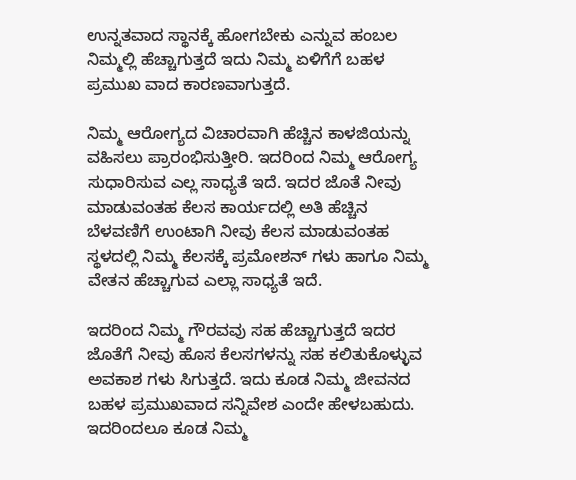ಉನ್ನತವಾದ ಸ್ಥಾನಕ್ಕೆ ಹೋಗಬೇಕು ಎನ್ನುವ ಹಂಬಲ ನಿಮ್ಮಲ್ಲಿ ಹೆಚ್ಚಾಗುತ್ತದೆ ಇದು ನಿಮ್ಮ ಏಳಿಗೆಗೆ ಬಹಳ ಪ್ರಮುಖ ವಾದ ಕಾರಣವಾಗುತ್ತದೆ.

ನಿಮ್ಮ ಆರೋಗ್ಯದ ವಿಚಾರವಾಗಿ ಹೆಚ್ಚಿನ ಕಾಳಜಿಯನ್ನು ವಹಿಸಲು ಪ್ರಾರಂಭಿಸುತ್ತೀರಿ. ಇದರಿಂದ ನಿಮ್ಮ ಆರೋಗ್ಯ ಸುಧಾರಿಸುವ ಎಲ್ಲ ಸಾಧ್ಯತೆ ಇದೆ. ಇದರ ಜೊತೆ ನೀವು ಮಾಡುವಂತಹ ಕೆಲಸ ಕಾರ್ಯದಲ್ಲಿ ಅತಿ ಹೆಚ್ಚಿನ ಬೆಳವಣಿಗೆ ಉಂಟಾಗಿ ನೀವು ಕೆಲಸ ಮಾಡುವಂತಹ ಸ್ಥಳದಲ್ಲಿ ನಿಮ್ಮ ಕೆಲಸಕ್ಕೆ ಪ್ರಮೋಶನ್ ಗಳು ಹಾಗೂ ನಿಮ್ಮ ವೇತನ ಹೆಚ್ಚಾಗುವ ಎಲ್ಲಾ ಸಾಧ್ಯತೆ ಇದೆ.

ಇದರಿಂದ ನಿಮ್ಮ ಗೌರವವು ಸಹ ಹೆಚ್ಚಾಗುತ್ತದೆ ಇದರ ಜೊತೆಗೆ ನೀವು ಹೊಸ ಕೆಲಸಗಳನ್ನು ಸಹ ಕಲಿತುಕೊಳ್ಳುವ ಅವಕಾಶ ಗಳು ಸಿಗುತ್ತದೆ. ಇದು ಕೂಡ ನಿಮ್ಮ ಜೀವನದ ಬಹಳ ಪ್ರಮುಖವಾದ ಸನ್ನಿವೇಶ ಎಂದೇ ಹೇಳಬಹುದು. ಇದರಿಂದಲೂ ಕೂಡ ನಿಮ್ಮ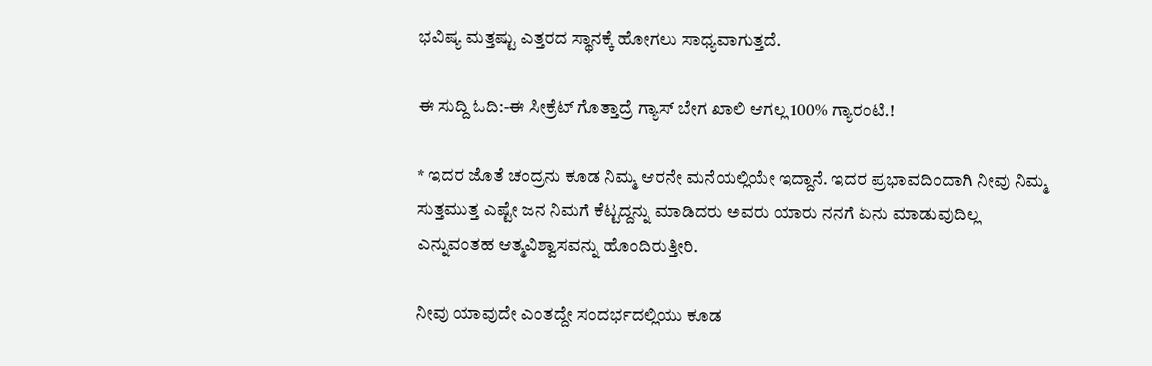ಭವಿಷ್ಯ ಮತ್ತಷ್ಟು ಎತ್ತರದ ಸ್ಥಾನಕ್ಕೆ ಹೋಗಲು ಸಾಧ್ಯವಾಗುತ್ತದೆ.

ಈ ಸುದ್ದಿ ಓದಿ:-ಈ ಸೀಕ್ರೆಟ್ ಗೊತ್ತಾದ್ರೆ ಗ್ಯಾಸ್ ಬೇಗ ಖಾಲಿ ಆಗಲ್ಲ 100% ಗ್ಯಾರಂಟಿ.!

* ಇದರ ಜೊತೆ ಚಂದ್ರನು ಕೂಡ ನಿಮ್ಮ ಆರನೇ ಮನೆಯಲ್ಲಿಯೇ ಇದ್ದಾನೆ. ಇದರ ಪ್ರಭಾವದಿಂದಾಗಿ ನೀವು ನಿಮ್ಮ ಸುತ್ತಮುತ್ತ ಎಷ್ಟೇ ಜನ ನಿಮಗೆ ಕೆಟ್ಟದ್ದನ್ನು ಮಾಡಿದರು ಅವರು ಯಾರು ನನಗೆ ಏನು ಮಾಡುವುದಿಲ್ಲ ಎನ್ನುವಂತಹ ಆತ್ಮವಿಶ್ವಾಸವನ್ನು ಹೊಂದಿರುತ್ತೀರಿ.

ನೀವು ಯಾವುದೇ ಎಂತದ್ದೇ ಸಂದರ್ಭದಲ್ಲಿಯು ಕೂಡ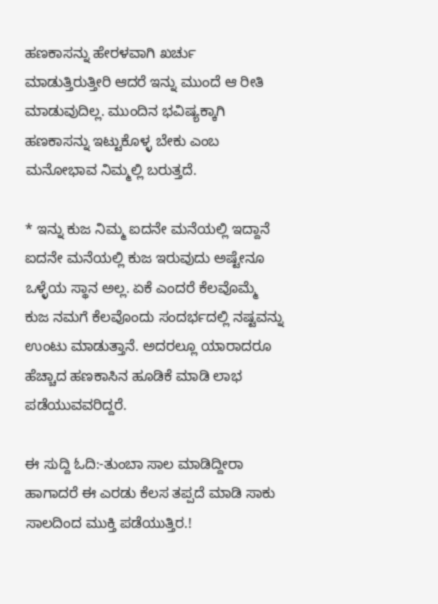ಹಣಕಾಸನ್ನು ಹೇರಳವಾಗಿ ಖರ್ಚು ಮಾಡುತ್ತಿರುತ್ತೀರಿ ಆದರೆ ಇನ್ನು ಮುಂದೆ ಆ ರೀತಿ ಮಾಡುವುದಿಲ್ಲ. ಮುಂದಿನ ಭವಿಷ್ಯಕ್ಕಾಗಿ ಹಣಕಾಸನ್ನು ಇಟ್ಟುಕೊಳ್ಳ ಬೇಕು ಎಂಬ ಮನೋಭಾವ ನಿಮ್ಮಲ್ಲಿ ಬರುತ್ತದೆ.

* ಇನ್ನು ಕುಜ ನಿಮ್ಮ ಐದನೇ ಮನೆಯಲ್ಲಿ ಇದ್ದಾನೆ ಐದನೇ ಮನೆಯಲ್ಲಿ ಕುಜ ಇರುವುದು ಅಷ್ಟೇನೂ ಒಳ್ಳೆಯ ಸ್ಥಾನ ಅಲ್ಲ. ಏಕೆ ಎಂದರೆ ಕೆಲವೊಮ್ಮೆ ಕುಜ ನಮಗೆ ಕೆಲವೊಂದು ಸಂದರ್ಭದಲ್ಲಿ ನಷ್ಟವನ್ನು ಉಂಟು ಮಾಡುತ್ತಾನೆ. ಅದರಲ್ಲೂ ಯಾರಾದರೂ ಹೆಚ್ಚಾದ ಹಣಕಾಸಿನ ಹೂಡಿಕೆ ಮಾಡಿ ಲಾಭ ಪಡೆಯುವವರಿದ್ದರೆ.

ಈ ಸುದ್ದಿ ಓದಿ:-ತುಂಬಾ ಸಾಲ ಮಾಡಿದ್ದೀರಾ ಹಾಗಾದರೆ ಈ ಎರಡು ಕೆಲಸ ತಪ್ಪದೆ ಮಾಡಿ ಸಾಕು ಸಾಲದಿಂದ ಮುಕ್ತಿ ಪಡೆಯುತ್ತಿರ.!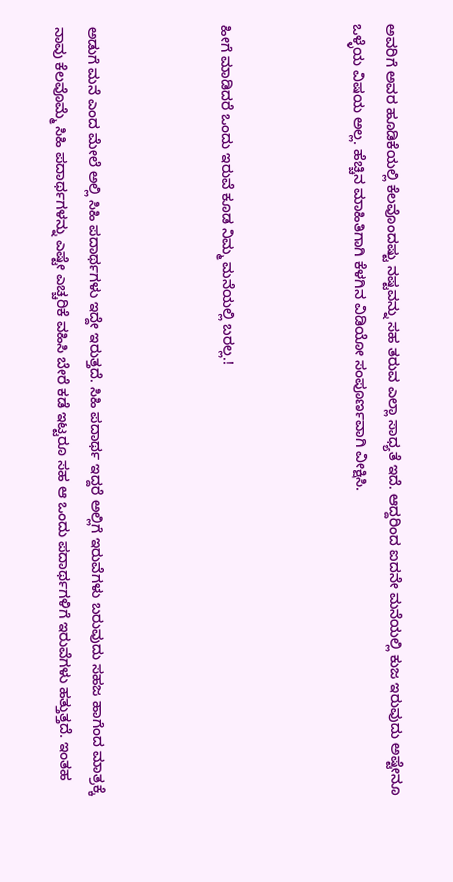ಅವರಿಗೆ ಅವರ ಹೂಡಿಕೆಯಲ್ಲಿ ಕೆಲವೊಂದಷ್ಟು ನಷ್ಟವನ್ನು ಸಹ ತರುವ ಎಲ್ಲಾ ಸಾಧ್ಯತೆ ಇದೆ. ಆದ್ದರಿಂದ ಐದನೇ ಮನೆಯಲ್ಲಿ ಕುಜ ಇರುವುದು ಅಷ್ಟೇನೂ ಒಳ್ಳೆಯ ವಿಷಯ ಅಲ್ಲ. ಹೆಚ್ಚಿನ ಮಾಹಿತಿಗಾಗಿ ಕೆಳಗಿನ ವಿಡಿಯೋ ಸಂಪೂರ್ಣವಾಗಿ ವೀಕ್ಷಿಸಿ.



ಹೀಗೆ ಮಾಡಿದರೆ ಒಂದು ಇರುವೆ ಕೂಡ ನಿಮ್ಮ ಮನೆಯಲ್ಲಿ ಬರಲ್ಲ.!



ಅಡುಗೆ ಮನೆ ಎಂದ ಮೇಲೆ ಅಲ್ಲಿ ಸಿಹಿ ಪದಾರ್ಥಗಳು ಇದ್ದೇ ಇರುತ್ತದೆ. ಸಿಹಿ ಪದಾರ್ಥ ಇದ್ದರೆ ಅಲ್ಲಿಗೆ ಇರುವೆಗಳು ಬರುವುದು ಸಹಜ ಹಾಗೆಂದ ಮಾತ್ರಕ್ಕೆ ನಾವು ಕೆಲವೊಮ್ಮೆ ಸಿಹಿ ಪದಾರ್ಥಗಳನ್ನು ಎಷ್ಟೇ ಎಚ್ಚರಿಕೆ ವಹಿಸಿ ಬೇರೆ ಕಡೆ ಇಟ್ಟರೂ ಸಹ ಆ ಒಂದು ಪದಾರ್ಥಗಳಿಗೆ ಇರುವೆಗಳು ಹತ್ತುತ್ತದೆ. ಇಂತಹ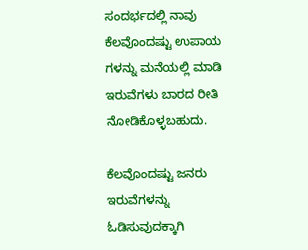ಸಂದರ್ಭದಲ್ಲಿ ನಾವು ಕೆಲವೊಂದಷ್ಟು ಉಪಾಯ ಗಳನ್ನು ಮನೆಯಲ್ಲಿ ಮಾಡಿ ಇರುವೆಗಳು ಬಾರದ ರೀತಿ ನೋಡಿಕೊಳ್ಳಬಹುದು.

ಕೆಲವೊಂದಷ್ಟು ಜನರು ಇರುವೆಗಳನ್ನು ಓಡಿಸುವುದಕ್ಕಾಗಿ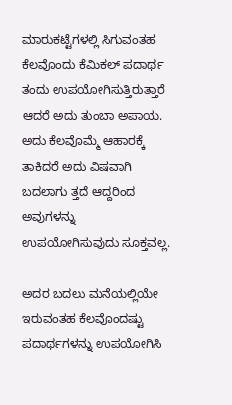ಮಾರುಕಟ್ಟೆಗಳಲ್ಲಿ ಸಿಗುವಂತಹ ಕೆಲವೊಂದು ಕೆಮಿಕಲ್ ಪದಾರ್ಥ ತಂದು ಉಪಯೋಗಿಸುತ್ತಿರುತ್ತಾರೆ ಆದರೆ ಅದು ತುಂಬಾ ಅಪಾಯ. ಅದು ಕೆಲವೊಮ್ಮೆ ಆಹಾರಕ್ಕೆ ತಾಕಿದರೆ ಅದು ವಿಷವಾಗಿ ಬದಲಾಗು ತ್ತದೆ ಆದ್ದರಿಂದ ಅವುಗಳನ್ನು ಉಪಯೋಗಿಸುವುದು ಸೂಕ್ತವಲ್ಲ.

ಅದರ ಬದಲು ಮನೆಯಲ್ಲಿಯೇ ಇರುವಂತಹ ಕೆಲವೊಂದಷ್ಟು ಪದಾರ್ಥಗಳನ್ನು ಉಪಯೋಗಿಸಿ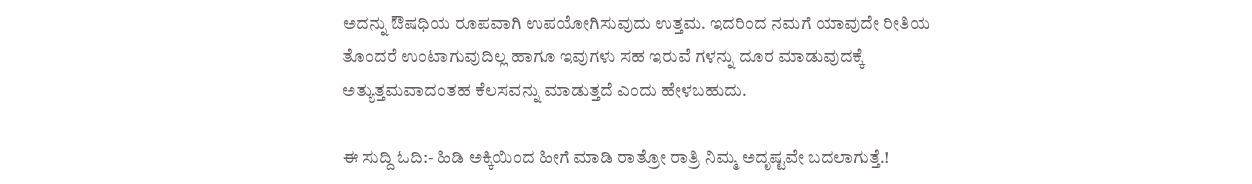ಅದನ್ನು ಔಷಧಿಯ ರೂಪವಾಗಿ ಉಪಯೋಗಿಸುವುದು ಉತ್ತಮ. ಇದರಿಂದ ನಮಗೆ ಯಾವುದೇ ರೀತಿಯ ತೊಂದರೆ ಉಂಟಾಗುವುದಿಲ್ಲ ಹಾಗೂ ಇವುಗಳು ಸಹ ಇರುವೆ ಗಳನ್ನು ದೂರ ಮಾಡುವುದಕ್ಕೆ ಅತ್ಯುತ್ತಮವಾದಂತಹ ಕೆಲಸವನ್ನು ಮಾಡುತ್ತದೆ ಎಂದು ಹೇಳಬಹುದು.

ಈ ಸುದ್ದಿ ಓದಿ:- ಹಿಡಿ ಅಕ್ಕಿಯಿಂದ ಹೀಗೆ ಮಾಡಿ ರಾತ್ರೋ ರಾತ್ರಿ ನಿಮ್ಮ ಅದೃಷ್ಟವೇ ಬದಲಾಗುತ್ತೆ.!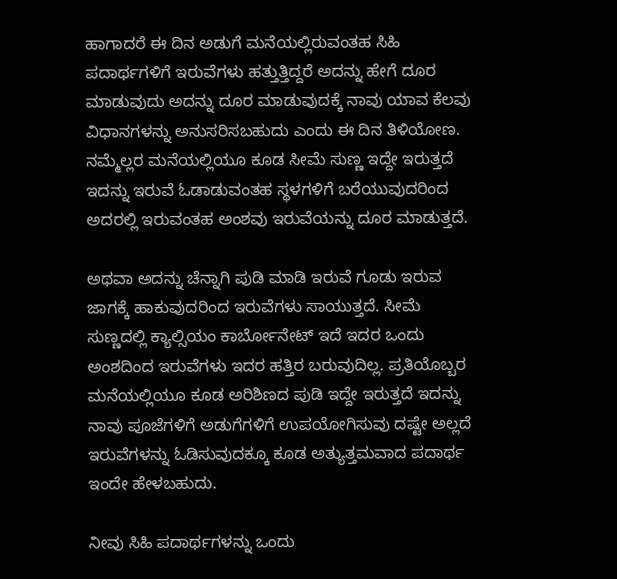ಹಾಗಾದರೆ ಈ ದಿನ ಅಡುಗೆ ಮನೆಯಲ್ಲಿರುವಂತಹ ಸಿಹಿ ಪದಾರ್ಥಗಳಿಗೆ ಇರುವೆಗಳು ಹತ್ತುತ್ತಿದ್ದರೆ ಅದನ್ನು ಹೇಗೆ ದೂರ ಮಾಡುವುದು ಅದನ್ನು ದೂರ ಮಾಡುವುದಕ್ಕೆ ನಾವು ಯಾವ ಕೆಲವು ವಿಧಾನಗಳನ್ನು ಅನುಸರಿಸಬಹುದು ಎಂದು ಈ ದಿನ ತಿಳಿಯೋಣ. ನಮ್ಮೆಲ್ಲರ ಮನೆಯಲ್ಲಿಯೂ ಕೂಡ ಸೀಮೆ ಸುಣ್ಣ ಇದ್ದೇ ಇರುತ್ತದೆ ಇದನ್ನು ಇರುವೆ ಓಡಾಡುವಂತಹ ಸ್ಥಳಗಳಿಗೆ ಬರೆಯುವುದರಿಂದ ಅದರಲ್ಲಿ ಇರುವಂತಹ ಅಂಶವು ಇರುವೆಯನ್ನು ದೂರ ಮಾಡುತ್ತದೆ.

ಅಥವಾ ಅದನ್ನು ಚೆನ್ನಾಗಿ ಪುಡಿ ಮಾಡಿ ಇರುವೆ ಗೂಡು ಇರುವ ಜಾಗಕ್ಕೆ ಹಾಕುವುದರಿಂದ ಇರುವೆಗಳು ಸಾಯುತ್ತದೆ. ಸೀಮೆ ಸುಣ್ಣದಲ್ಲಿ ಕ್ಯಾಲ್ಸಿಯಂ ಕಾರ್ಬೋನೇಟ್ ಇದೆ ಇದರ ಒಂದು ಅಂಶದಿಂದ ಇರುವೆಗಳು ಇದರ ಹತ್ತಿರ ಬರುವುದಿಲ್ಲ. ಪ್ರತಿಯೊಬ್ಬರ ಮನೆಯಲ್ಲಿಯೂ ಕೂಡ ಅರಿಶಿಣದ ಪುಡಿ ಇದ್ದೇ ಇರುತ್ತದೆ ಇದನ್ನು ನಾವು ಪೂಜೆಗಳಿಗೆ ಅಡುಗೆಗಳಿಗೆ ಉಪಯೋಗಿಸುವು ದಷ್ಟೇ ಅಲ್ಲದೆ ಇರುವೆಗಳನ್ನು ಓಡಿಸುವುದಕ್ಕೂ ಕೂಡ ಅತ್ಯುತ್ತಮವಾದ ಪದಾರ್ಥ ಇಂದೇ ಹೇಳಬಹುದು.

ನೀವು ಸಿಹಿ ಪದಾರ್ಥಗಳನ್ನು ಒಂದು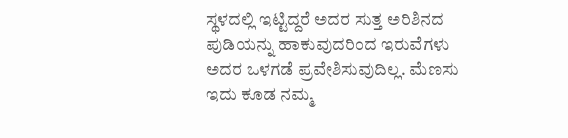ಸ್ಥಳದಲ್ಲಿ ಇಟ್ಟಿದ್ದರೆ ಅದರ ಸುತ್ತ ಅರಿಶಿನದ ಪುಡಿಯನ್ನು ಹಾಕುವುದರಿಂದ ಇರುವೆಗಳು ಅದರ ಒಳಗಡೆ ಪ್ರವೇಶಿಸುವುದಿಲ್ಲ. ಮೆಣಸು ಇದು ಕೂಡ ನಮ್ಮ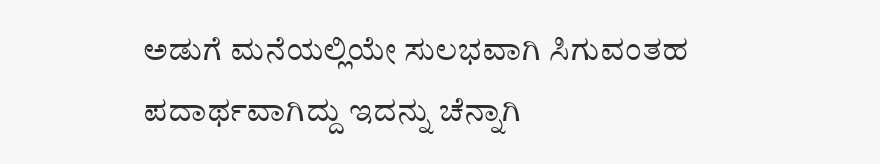ಅಡುಗೆ ಮನೆಯಲ್ಲಿಯೇ ಸುಲಭವಾಗಿ ಸಿಗುವಂತಹ ಪದಾರ್ಥವಾಗಿದ್ದು ಇದನ್ನು ಚೆನ್ನಾಗಿ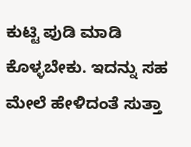ಕುಟ್ಟಿ ಪುಡಿ ಮಾಡಿ ಕೊಳ್ಳಬೇಕು. ಇದನ್ನು ಸಹ ಮೇಲೆ ಹೇಳಿದಂತೆ ಸುತ್ತಾ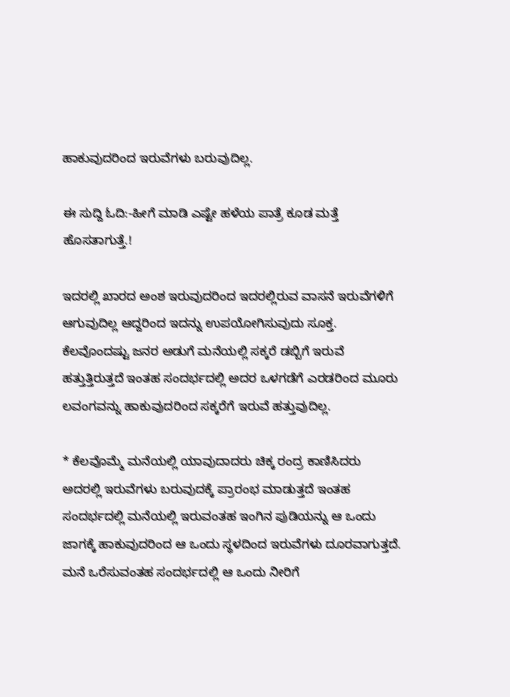ಹಾಕುವುದರಿಂದ ಇರುವೆಗಳು ಬರುವುದಿಲ್ಲ.

ಈ ಸುದ್ದಿ ಓದಿ:-ಹೀಗೆ ಮಾಡಿ ಎಷ್ಟೇ ಹಳೆಯ ಪಾತ್ರೆ ಕೂಡ ಮತ್ತೆ ಹೊಸತಾಗುತ್ತೆ.!

ಇದರಲ್ಲಿ ಖಾರದ ಅಂಶ ಇರುವುದರಿಂದ ಇದರಲ್ಲಿರುವ ವಾಸನೆ ಇರುವೆಗಳಿಗೆ ಆಗುವುದಿಲ್ಲ ಆದ್ದರಿಂದ ಇದನ್ನು ಉಪಯೋಗಿಸುವುದು ಸೂಕ್ತ. ಕೆಲವೊಂದಷ್ಟು ಜನರ ಅಡುಗೆ ಮನೆಯಲ್ಲಿ ಸಕ್ಕರೆ ಡಬ್ಬಿಗೆ ಇರುವೆ ಹತ್ತುತ್ತಿರುತ್ತದೆ ಇಂತಹ ಸಂದರ್ಭದಲ್ಲಿ ಅದರ ಒಳಗಡೆಗೆ ಎರಡರಿಂದ ಮೂರು ಲವಂಗವನ್ನು ಹಾಕುವುದರಿಂದ ಸಕ್ಕರೆಗೆ ಇರುವೆ ಹತ್ತುವುದಿಲ್ಲ.

* ಕೆಲವೊಮ್ಮೆ ಮನೆಯಲ್ಲಿ ಯಾವುದಾದರು ಚಿಕ್ಕ ರಂದ್ರ ಕಾಣಿಸಿದರು ಅದರಲ್ಲಿ ಇರುವೆಗಳು ಬರುವುದಕ್ಕೆ ಪ್ರಾರಂಭ ಮಾಡುತ್ತದೆ ಇಂತಹ ಸಂದರ್ಭದಲ್ಲಿ ಮನೆಯಲ್ಲಿ ಇರುವಂತಹ ಇಂಗಿನ ಪುಡಿಯನ್ನು ಆ ಒಂದು ಜಾಗಕ್ಕೆ ಹಾಕುವುದರಿಂದ ಆ ಒಂದು ಸ್ಥಳದಿಂದ ಇರುವೆಗಳು ದೂರವಾಗುತ್ತದೆ. ಮನೆ ಒರೆಸುವಂತಹ ಸಂದರ್ಭದಲ್ಲಿ ಆ ಒಂದು ನೀರಿಗೆ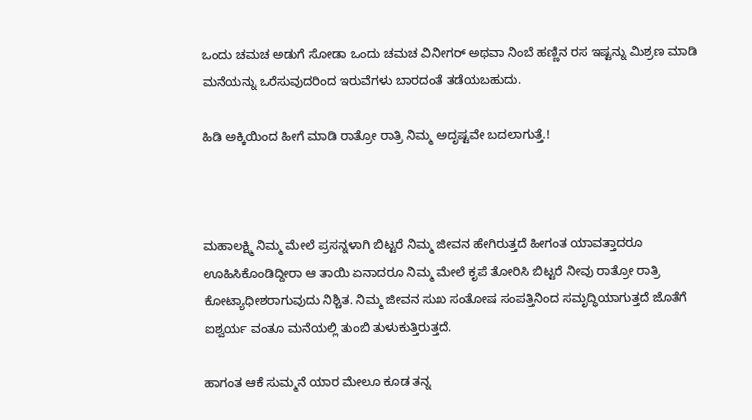ಒಂದು ಚಮಚ ಅಡುಗೆ ಸೋಡಾ ಒಂದು ಚಮಚ ವಿನೀಗರ್ ಅಥವಾ ನಿಂಬೆ ಹಣ್ಣಿನ ರಸ ಇಷ್ಟನ್ನು ಮಿಶ್ರಣ ಮಾಡಿ ಮನೆಯನ್ನು ಒರೆಸುವುದರಿಂದ ಇರುವೆಗಳು ಬಾರದಂತೆ ತಡೆಯಬಹುದು.

ಹಿಡಿ ಅಕ್ಕಿಯಿಂದ ಹೀಗೆ ಮಾಡಿ ರಾತ್ರೋ ರಾತ್ರಿ ನಿಮ್ಮ ಅದೃಷ್ಟವೇ ಬದಲಾಗುತ್ತೆ.!



ಮಹಾಲಕ್ಷ್ಮಿ ನಿಮ್ಮ ಮೇಲೆ ಪ್ರಸನ್ನಳಾಗಿ ಬಿಟ್ಟರೆ ನಿಮ್ಮ ಜೀವನ ಹೇಗಿರುತ್ತದೆ ಹೀಗಂತ ಯಾವತ್ತಾದರೂ ಊಹಿಸಿಕೊಂಡಿದ್ದೀರಾ ಆ ತಾಯಿ ಏನಾದರೂ ನಿಮ್ಮ ಮೇಲೆ ಕೃಪೆ ತೋರಿಸಿ ಬಿಟ್ಟರೆ ನೀವು ರಾತ್ರೋ ರಾತ್ರಿ ಕೋಟ್ಯಾಧೀಶರಾಗುವುದು ನಿಶ್ಚಿತ. ನಿಮ್ಮ ಜೀವನ ಸುಖ ಸಂತೋಷ ಸಂಪತ್ತಿನಿಂದ ಸಮೃದ್ಧಿಯಾಗುತ್ತದೆ ಜೊತೆಗೆ ಐಶ್ವರ್ಯ ವಂತೂ ಮನೆಯಲ್ಲಿ ತುಂಬಿ ತುಳುಕುತ್ತಿರುತ್ತದೆ.

ಹಾಗಂತ ಆಕೆ ಸುಮ್ಮನೆ ಯಾರ ಮೇಲೂ ಕೂಡ ತನ್ನ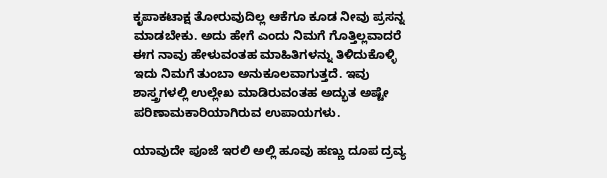ಕೃಪಾಕಟಾಕ್ಷ ತೋರುವುದಿಲ್ಲ ಆಕೆಗೂ ಕೂಡ ನೀವು ಪ್ರಸನ್ನ ಮಾಡಬೇಕು. ಅದು ಹೇಗೆ ಎಂದು ನಿಮಗೆ ಗೊತ್ತಿಲ್ಲವಾದರೆ ಈಗ ನಾವು ಹೇಳುವಂತಹ ಮಾಹಿತಿಗಳನ್ನು ತಿಳಿದುಕೊಳ್ಳಿ ಇದು ನಿಮಗೆ ತುಂಬಾ ಅನುಕೂಲವಾಗುತ್ತದೆ. ಇವು ಶಾಸ್ತ್ರಗಳಲ್ಲಿ ಉಲ್ಲೇಖ ಮಾಡಿರುವಂತಹ ಅದ್ಭುತ ಅಷ್ಟೇ ಪರಿಣಾಮಕಾರಿಯಾಗಿರುವ ಉಪಾಯಗಳು.

ಯಾವುದೇ ಪೂಜೆ ಇರಲಿ ಅಲ್ಲಿ ಹೂವು ಹಣ್ಣು ದೂಪ ದ್ರವ್ಯ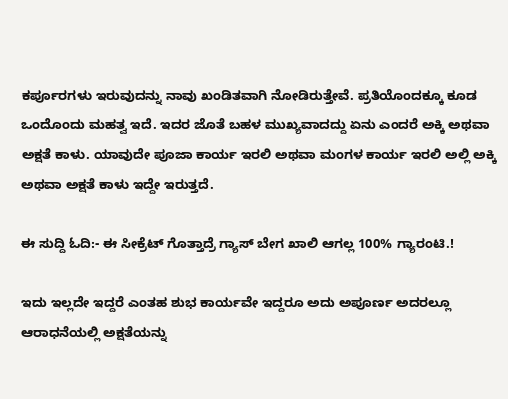ಕರ್ಪೂರಗಳು ಇರುವುದನ್ನು ನಾವು ಖಂಡಿತವಾಗಿ ನೋಡಿರುತ್ತೇವೆ. ಪ್ರತಿಯೊಂದಕ್ಕೂ ಕೂಡ ಒಂದೊಂದು ಮಹತ್ವ ಇದೆ. ಇದರ ಜೊತೆ ಬಹಳ ಮುಖ್ಯವಾದದ್ದು ಏನು ಎಂದರೆ ಅಕ್ಕಿ ಅಥವಾ ಅಕ್ಷತೆ ಕಾಳು. ಯಾವುದೇ ಪೂಜಾ ಕಾರ್ಯ ಇರಲಿ ಅಥವಾ ಮಂಗಳ ಕಾರ್ಯ ಇರಲಿ ಅಲ್ಲಿ ಅಕ್ಕಿ ಅಥವಾ ಅಕ್ಷತೆ ಕಾಳು ಇದ್ದೇ ಇರುತ್ತದೆ.

ಈ ಸುದ್ದಿ ಓದಿ:- ಈ ಸೀಕ್ರೆಟ್ ಗೊತ್ತಾದ್ರೆ ಗ್ಯಾಸ್ ಬೇಗ ಖಾಲಿ ಆಗಲ್ಲ 100% ಗ್ಯಾರಂಟಿ.!

ಇದು ಇಲ್ಲದೇ ಇದ್ದರೆ ಎಂತಹ ಶುಭ ಕಾರ್ಯವೇ ಇದ್ದರೂ ಅದು ಅಪೂರ್ಣ ಅದರಲ್ಲೂ ಆರಾಧನೆಯಲ್ಲಿ ಅಕ್ಷತೆಯನ್ನು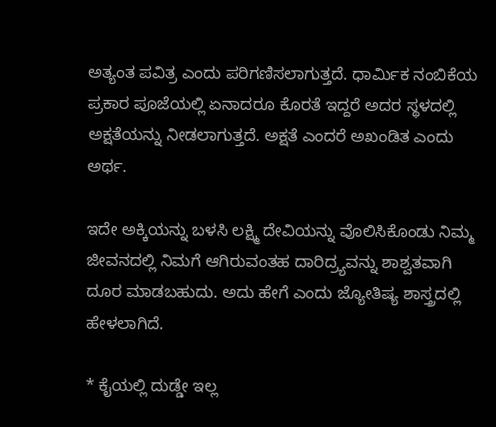ಅತ್ಯಂತ ಪವಿತ್ರ ಎಂದು ಪರಿಗಣಿಸಲಾಗುತ್ತದೆ. ಧಾರ್ಮಿಕ ನಂಬಿಕೆಯ ಪ್ರಕಾರ ಪೂಜೆಯಲ್ಲಿ ಏನಾದರೂ ಕೊರತೆ ಇದ್ದರೆ ಅದರ ಸ್ಥಳದಲ್ಲಿ ಅಕ್ಷತೆಯನ್ನು ನೀಡಲಾಗುತ್ತದೆ. ಅಕ್ಷತೆ ಎಂದರೆ ಅಖಂಡಿತ ಎಂದು ಅರ್ಥ.

ಇದೇ ಅಕ್ಕಿಯನ್ನು ಬಳಸಿ ಲಕ್ಷ್ಮಿ ದೇವಿಯನ್ನು ವೊಲಿಸಿಕೊಂಡು ನಿಮ್ಮ ಜೀವನದಲ್ಲಿ ನಿಮಗೆ ಆಗಿರುವಂತಹ ದಾರಿದ್ರ್ಯವನ್ನು ಶಾಶ್ವತವಾಗಿ ದೂರ ಮಾಡಬಹುದು. ಅದು ಹೇಗೆ ಎಂದು ಜ್ಯೋತಿಷ್ಯ ಶಾಸ್ತ್ರದಲ್ಲಿ ಹೇಳಲಾಗಿದೆ.

* ಕೈಯಲ್ಲಿ ದುಡ್ಡೇ ಇಲ್ಲ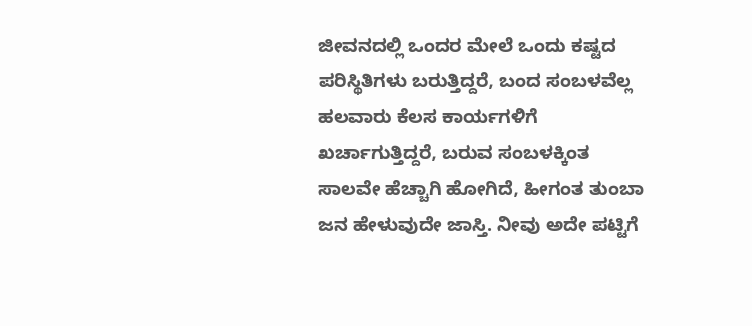ಜೀವನದಲ್ಲಿ ಒಂದರ ಮೇಲೆ ಒಂದು ಕಷ್ಟದ ಪರಿಸ್ಥಿತಿಗಳು ಬರುತ್ತಿದ್ದರೆ, ಬಂದ ಸಂಬಳವೆಲ್ಲ ಹಲವಾರು ಕೆಲಸ ಕಾರ್ಯಗಳಿಗೆ ಖರ್ಚಾಗುತ್ತಿದ್ದರೆ, ಬರುವ ಸಂಬಳಕ್ಕಿಂತ ಸಾಲವೇ ಹೆಚ್ಚಾಗಿ ಹೋಗಿದೆ, ಹೀಗಂತ ತುಂಬಾ ಜನ ಹೇಳುವುದೇ ಜಾಸ್ತಿ. ನೀವು ಅದೇ ಪಟ್ಟಿಗೆ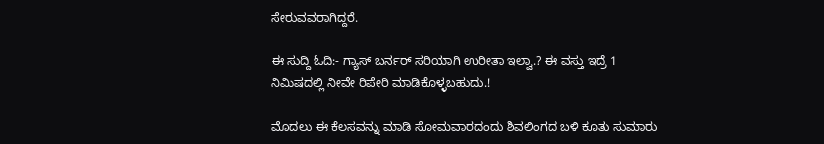ಸೇರುವವರಾಗಿದ್ದರೆ.

ಈ ಸುದ್ದಿ ಓದಿ:- ಗ್ಯಾಸ್ ಬರ್ನರ್ ಸರಿಯಾಗಿ ಉರೀತಾ ಇಲ್ವಾ.? ಈ ವಸ್ತು ಇದ್ರೆ 1 ನಿಮಿಷದಲ್ಲಿ ನೀವೇ ರಿಪೇರಿ ಮಾಡಿಕೊಳ್ಳಬಹುದು.!

ಮೊದಲು ಈ ಕೆಲಸವನ್ನು ಮಾಡಿ ಸೋಮವಾರದಂದು ಶಿವಲಿಂಗದ ಬಳಿ ಕೂತು ಸುಮಾರು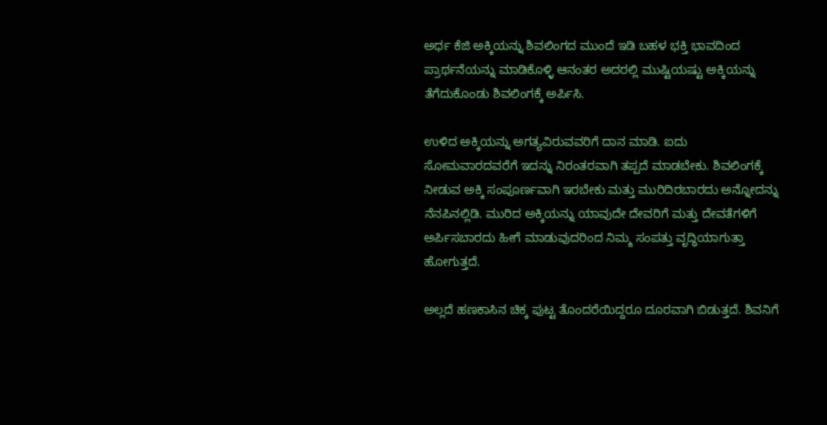ಅರ್ಧ ಕೆಜಿ ಅಕ್ಕಿಯನ್ನು ಶಿವಲಿಂಗದ ಮುಂದೆ ಇಡಿ ಬಹಳ ಭಕ್ತಿ ಭಾವದಿಂದ ಪ್ರಾರ್ಥನೆಯನ್ನು ಮಾಡಿಕೊಳ್ಳಿ ಆನಂತರ ಅದರಲ್ಲಿ ಮುಷ್ಟಿಯಷ್ಟು ಅಕ್ಕಿಯನ್ನು ತೆಗೆದುಕೊಂಡು ಶಿವಲಿಂಗಕ್ಕೆ ಅರ್ಪಿಸಿ.

ಉಳಿದ ಅಕ್ಕಿಯನ್ನು ಅಗತ್ಯವಿರುವವರಿಗೆ ದಾನ ಮಾಡಿ. ಐದು ಸೋಮವಾರದವರೆಗೆ ಇದನ್ನು ನಿರಂತರವಾಗಿ ತಪ್ಪದೆ ಮಾಡಬೇಕು. ಶಿವಲಿಂಗಕ್ಕೆ ನೀಡುವ ಅಕ್ಕಿ ಸಂಪೂರ್ಣವಾಗಿ ಇರಬೇಕು ಮತ್ತು ಮುರಿದಿರಬಾರದು ಅನ್ನೋದನ್ನು ನೆನಪಿನಲ್ಲಿಡಿ. ಮುರಿದ ಅಕ್ಕಿಯನ್ನು ಯಾವುದೇ ದೇವರಿಗೆ ಮತ್ತು ದೇವತೆಗಳಿಗೆ ಅರ್ಪಿಸಬಾರದು ಹೀಗೆ ಮಾಡುವುದರಿಂದ ನಿಮ್ಮ ಸಂಪತ್ತು ವೃದ್ಧಿಯಾಗುತ್ತಾ ಹೋಗುತ್ತದೆ.

ಅಲ್ಲದೆ ಹಣಕಾಸಿನ ಚಿಕ್ಕ ಪುಟ್ಟ ತೊಂದರೆಯಿದ್ದರೂ ದೂರವಾಗಿ ಬಿಡುತ್ತದೆ. ಶಿವನಿಗೆ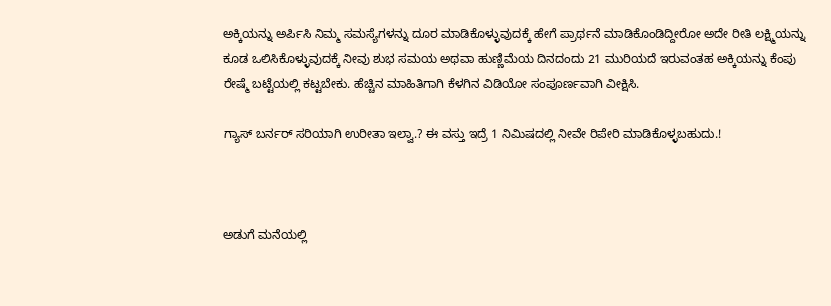ಅಕ್ಕಿಯನ್ನು ಅರ್ಪಿಸಿ ನಿಮ್ಮ ಸಮಸ್ಯೆಗಳನ್ನು ದೂರ ಮಾಡಿಕೊಳ್ಳುವುದಕ್ಕೆ ಹೇಗೆ ಪ್ರಾರ್ಥನೆ ಮಾಡಿಕೊಂಡಿದ್ದೀರೋ ಅದೇ ರೀತಿ ಲಕ್ಷ್ಮಿಯನ್ನು ಕೂಡ ಒಲಿಸಿಕೊಳ್ಳುವುದಕ್ಕೆ ನೀವು ಶುಭ ಸಮಯ ಅಥವಾ ಹುಣ್ಣಿಮೆಯ ದಿನದಂದು 21 ಮುರಿಯದೆ ಇರುವಂತಹ ಅಕ್ಕಿಯನ್ನು ಕೆಂಪು ರೇಷ್ಮೆ ಬಟ್ಟೆಯಲ್ಲಿ ಕಟ್ಟಬೇಕು. ಹೆಚ್ಚಿನ ಮಾಹಿತಿಗಾಗಿ ಕೆಳಗಿನ ವಿಡಿಯೋ ಸಂಪೂರ್ಣವಾಗಿ ವೀಕ್ಷಿಸಿ.

ಗ್ಯಾಸ್ ಬರ್ನರ್ ಸರಿಯಾಗಿ ಉರೀತಾ ಇಲ್ವಾ.? ಈ ವಸ್ತು ಇದ್ರೆ 1 ನಿಮಿಷದಲ್ಲಿ ನೀವೇ ರಿಪೇರಿ ಮಾಡಿಕೊಳ್ಳಬಹುದು.!



ಅಡುಗೆ ಮನೆಯಲ್ಲಿ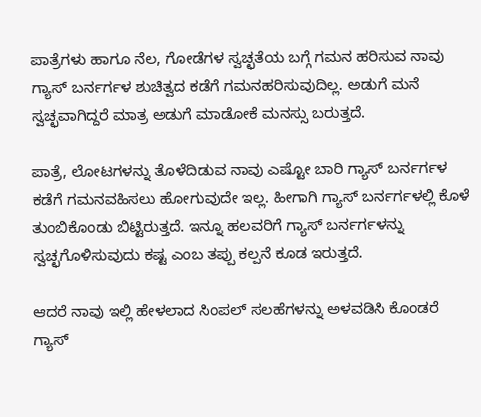ಪಾತ್ರೆಗಳು ಹಾಗೂ ನೆಲ, ಗೋಡೆಗಳ ಸ್ವಚ್ಛತೆಯ ಬಗ್ಗೆ ಗಮನ ಹರಿಸುವ ನಾವು ಗ್ಯಾಸ್ ಬರ್ನರ್ಗಳ ಶುಚಿತ್ವದ ಕಡೆಗೆ ಗಮನಹರಿಸುವುದಿಲ್ಲ. ಅಡುಗೆ ಮನೆ ಸ್ವಚ್ಛವಾಗಿದ್ದರೆ ಮಾತ್ರ ಅಡುಗೆ ಮಾಡೋಕೆ ಮನಸ್ಸು ಬರುತ್ತದೆ.

ಪಾತ್ರೆ, ಲೋಟಗಳನ್ನು ತೊಳೆದಿಡುವ ನಾವು ಎಷ್ಟೋ ಬಾರಿ ಗ್ಯಾಸ್ ಬರ್ನರ್ಗಳ ಕಡೆಗೆ ಗಮನವಹಿಸಲು ಹೋಗುವುದೇ ಇಲ್ಲ. ಹೀಗಾಗಿ ಗ್ಯಾಸ್ ಬರ್ನರ್ಗಳಲ್ಲಿ ಕೊಳೆ ತುಂಬಿಕೊಂಡು ಬಿಟ್ಟಿರುತ್ತದೆ. ಇನ್ನೂ ಹಲವರಿಗೆ ಗ್ಯಾಸ್ ಬರ್ನರ್ಗಳನ್ನು ಸ್ವಚ್ಛಗೊಳಿಸುವುದು ಕಷ್ಟ ಎಂಬ ತಪ್ಪು ಕಲ್ಪನೆ ಕೂಡ ಇರುತ್ತದೆ.

ಆದರೆ ನಾವು ಇಲ್ಲಿ ಹೇಳಲಾದ ಸಿಂಪಲ್ ಸಲಹೆಗಳನ್ನು ಅಳವಡಿಸಿ ಕೊಂಡರೆ ಗ್ಯಾಸ್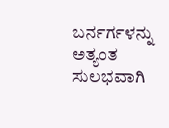ಬರ್ನರ್ಗಳನ್ನು ಅತ್ಯಂತ ಸುಲಭವಾಗಿ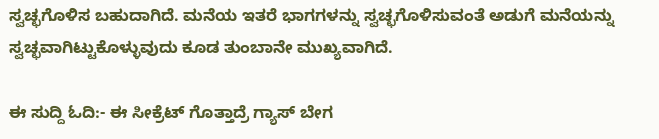ಸ್ವಚ್ಛಗೊಳಿಸ ಬಹುದಾಗಿದೆ. ಮನೆಯ ಇತರೆ ಭಾಗಗಳನ್ನು ಸ್ವಚ್ಛಗೊಳಿಸುವಂತೆ ಅಡುಗೆ ಮನೆಯನ್ನು ಸ್ವಚ್ಛವಾಗಿಟ್ಟುಕೊಳ್ಳುವುದು ಕೂಡ ತುಂಬಾನೇ ಮುಖ್ಯವಾಗಿದೆ.

ಈ ಸುದ್ದಿ ಓದಿ:- ಈ ಸೀಕ್ರೆಟ್ ಗೊತ್ತಾದ್ರೆ ಗ್ಯಾಸ್ ಬೇಗ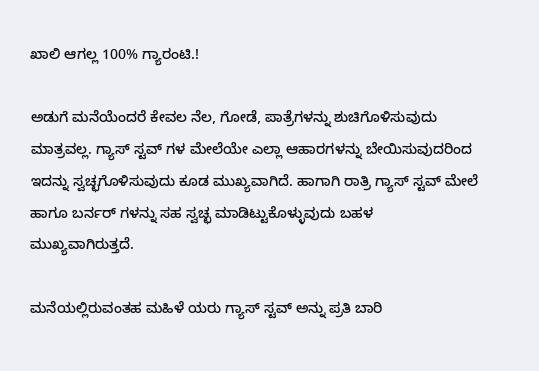ಖಾಲಿ ಆಗಲ್ಲ 100% ಗ್ಯಾರಂಟಿ.!

ಅಡುಗೆ ಮನೆಯೆಂದರೆ ಕೇವಲ ನೆಲ, ಗೋಡೆ, ಪಾತ್ರೆಗಳನ್ನು ಶುಚಿಗೊಳಿಸುವುದು ಮಾತ್ರವಲ್ಲ. ಗ್ಯಾಸ್ ಸ್ಟವ್ ಗಳ ಮೇಲೆಯೇ ಎಲ್ಲಾ ಆಹಾರಗಳನ್ನು ಬೇಯಿಸುವುದರಿಂದ ಇದನ್ನು ಸ್ವಚ್ಛಗೊಳಿಸುವುದು ಕೂಡ ಮುಖ್ಯವಾಗಿದೆ. ಹಾಗಾಗಿ ರಾತ್ರಿ ಗ್ಯಾಸ್ ಸ್ಟವ್ ಮೇಲೆ ಹಾಗೂ ಬರ್ನರ್ ಗಳನ್ನು ಸಹ ಸ್ವಚ್ಛ ಮಾಡಿಟ್ಟುಕೊಳ್ಳುವುದು ಬಹಳ ಮುಖ್ಯವಾಗಿರುತ್ತದೆ.

ಮನೆಯಲ್ಲಿರುವಂತಹ ಮಹಿಳೆ ಯರು ಗ್ಯಾಸ್ ಸ್ಟವ್ ಅನ್ನು ಪ್ರತಿ ಬಾರಿ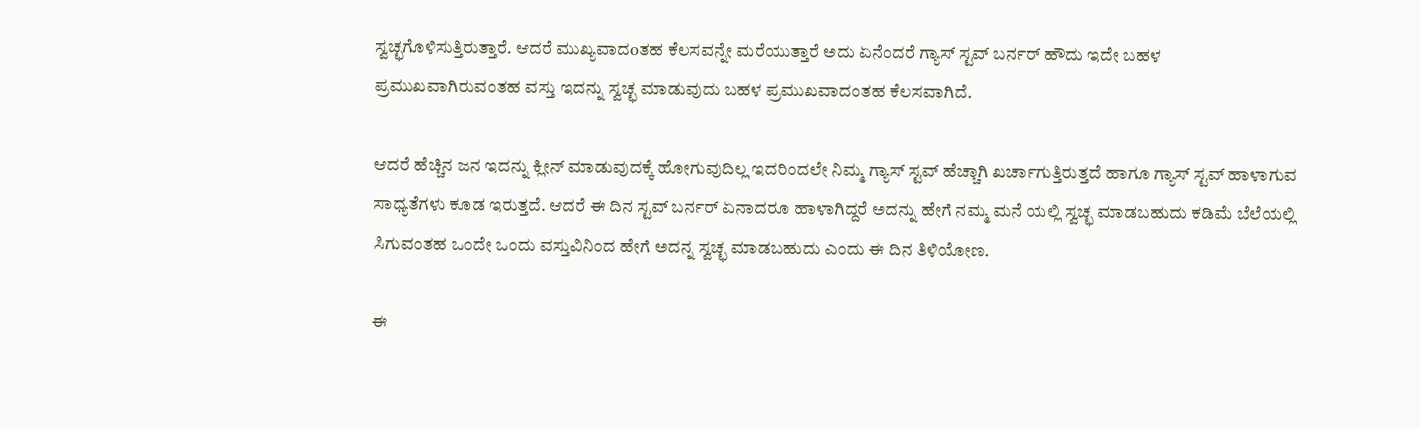ಸ್ವಚ್ಛಗೊಳಿಸುತ್ತಿರುತ್ತಾರೆ. ಆದರೆ ಮುಖ್ಯವಾದoತಹ ಕೆಲಸವನ್ನೇ ಮರೆಯುತ್ತಾರೆ ಅದು ಏನೆಂದರೆ ಗ್ಯಾಸ್ ಸ್ಟವ್ ಬರ್ನರ್ ಹೌದು ಇದೇ ಬಹಳ ಪ್ರಮುಖವಾಗಿರುವಂತಹ ವಸ್ತು ಇದನ್ನು ಸ್ವಚ್ಛ ಮಾಡುವುದು ಬಹಳ ಪ್ರಮುಖವಾದಂತಹ ಕೆಲಸವಾಗಿದೆ.

ಆದರೆ ಹೆಚ್ಚಿನ ಜನ ಇದನ್ನು ಕ್ಲೀನ್ ಮಾಡುವುದಕ್ಕೆ ಹೋಗುವುದಿಲ್ಲ ಇದರಿಂದಲೇ ನಿಮ್ಮ ಗ್ಯಾಸ್ ಸ್ಟವ್ ಹೆಚ್ಚಾಗಿ ಖರ್ಚಾಗುತ್ತಿರುತ್ತದೆ ಹಾಗೂ ಗ್ಯಾಸ್ ಸ್ಟವ್ ಹಾಳಾಗುವ ಸಾಧ್ಯತೆಗಳು ಕೂಡ ಇರುತ್ತದೆ. ಆದರೆ ಈ ದಿನ ಸ್ಟವ್ ಬರ್ನರ್ ಏನಾದರೂ ಹಾಳಾಗಿದ್ದರೆ ಅದನ್ನು ಹೇಗೆ ನಮ್ಮ ಮನೆ ಯಲ್ಲಿ ಸ್ವಚ್ಛ ಮಾಡಬಹುದು ಕಡಿಮೆ ಬೆಲೆಯಲ್ಲಿ ಸಿಗುವಂತಹ ಒಂದೇ ಒಂದು ವಸ್ತುವಿನಿಂದ ಹೇಗೆ ಅದನ್ನ ಸ್ವಚ್ಛ ಮಾಡಬಹುದು ಎಂದು ಈ ದಿನ ತಿಳಿಯೋಣ.

ಈ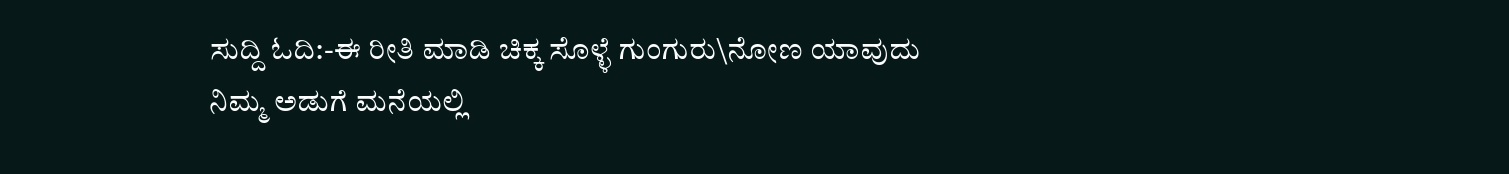ಸುದ್ದಿ ಓದಿ:-ಈ ರೀತಿ ಮಾಡಿ ಚಿಕ್ಕ ಸೊಳ್ಳೆ ಗುಂಗುರು\ನೋಣ ಯಾವುದು ನಿಮ್ಮ ಅಡುಗೆ ಮನೆಯಲ್ಲಿ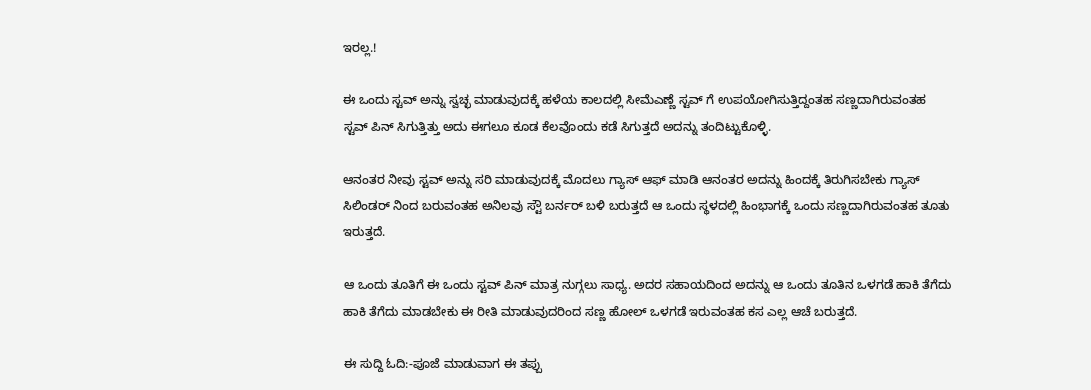ಇರಲ್ಲ.!

ಈ ಒಂದು ಸ್ಟವ್ ಅನ್ನು ಸ್ವಚ್ಛ ಮಾಡುವುದಕ್ಕೆ ಹಳೆಯ ಕಾಲದಲ್ಲಿ ಸೀಮೆಎಣ್ಣೆ ಸ್ಟವ್ ಗೆ ಉಪಯೋಗಿಸುತ್ತಿದ್ದಂತಹ ಸಣ್ಣದಾಗಿರುವಂತಹ ಸ್ಟವ್ ಪಿನ್ ಸಿಗುತ್ತಿತ್ತು ಅದು ಈಗಲೂ ಕೂಡ ಕೆಲವೊಂದು ಕಡೆ ಸಿಗುತ್ತದೆ ಅದನ್ನು ತಂದಿಟ್ಟುಕೊಳ್ಳಿ.

ಆನಂತರ ನೀವು ಸ್ಟವ್ ಅನ್ನು ಸರಿ ಮಾಡುವುದಕ್ಕೆ ಮೊದಲು ಗ್ಯಾಸ್ ಆಫ್ ಮಾಡಿ ಆನಂತರ ಅದನ್ನು ಹಿಂದಕ್ಕೆ ತಿರುಗಿಸಬೇಕು ಗ್ಯಾಸ್ ಸಿಲಿಂಡರ್ ನಿಂದ ಬರುವಂತಹ ಅನಿಲವು ಸ್ಟೌ ಬರ್ನರ್ ಬಳಿ ಬರುತ್ತದೆ ಆ ಒಂದು ಸ್ಥಳದಲ್ಲಿ ಹಿಂಭಾಗಕ್ಕೆ ಒಂದು ಸಣ್ಣದಾಗಿರುವಂತಹ ತೂತು ಇರುತ್ತದೆ.

ಆ ಒಂದು ತೂತಿಗೆ ಈ ಒಂದು ಸ್ಟವ್ ಪಿನ್ ಮಾತ್ರ ನುಗ್ಗಲು ಸಾಧ್ಯ. ಅದರ ಸಹಾಯದಿಂದ ಅದನ್ನು ಆ ಒಂದು ತೂತಿನ ಒಳಗಡೆ ಹಾಕಿ ತೆಗೆದು ಹಾಕಿ ತೆಗೆದು ಮಾಡಬೇಕು ಈ ರೀತಿ ಮಾಡುವುದರಿಂದ ಸಣ್ಣ ಹೋಲ್ ಒಳಗಡೆ ಇರುವಂತಹ ಕಸ ಎಲ್ಲ ಆಚೆ ಬರುತ್ತದೆ.

ಈ ಸುದ್ದಿ ಓದಿ:-ಪೂಜೆ ಮಾಡುವಾಗ ಈ ತಪ್ಪು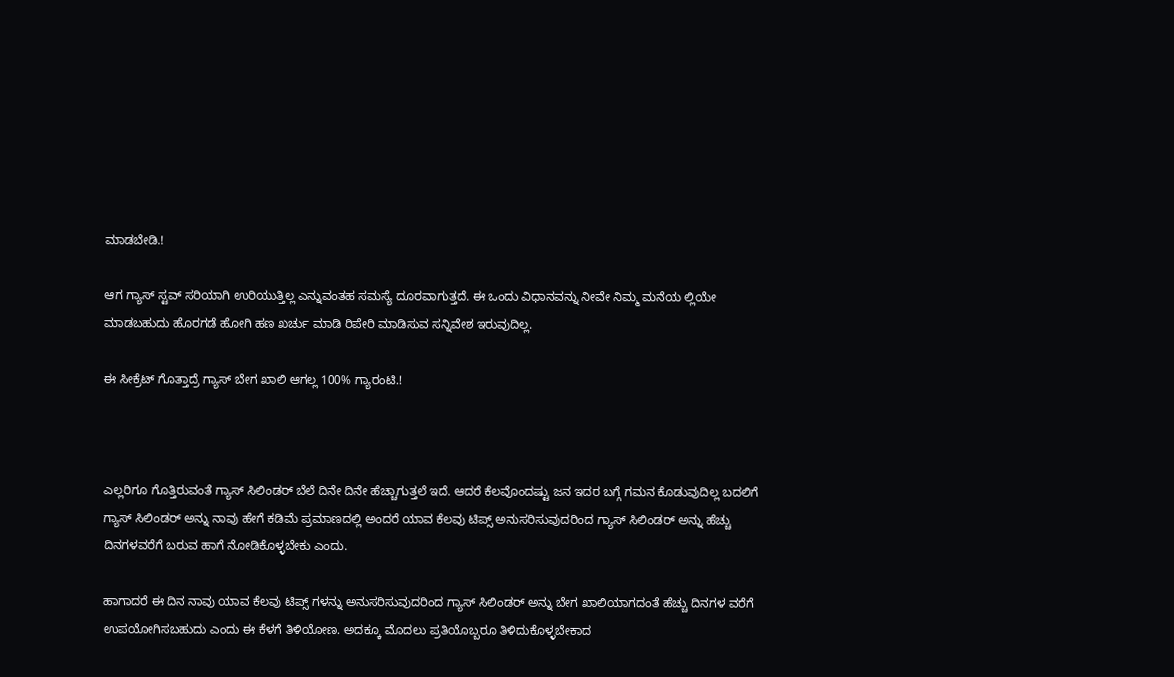ಮಾಡಬೇಡಿ.!

ಆಗ ಗ್ಯಾಸ್ ಸ್ಟವ್ ಸರಿಯಾಗಿ ಉರಿಯುತ್ತಿಲ್ಲ ಎನ್ನುವಂತಹ ಸಮಸ್ಯೆ ದೂರವಾಗುತ್ತದೆ. ಈ ಒಂದು ವಿಧಾನವನ್ನು ನೀವೇ ನಿಮ್ಮ ಮನೆಯ ಲ್ಲಿಯೇ ಮಾಡಬಹುದು ಹೊರಗಡೆ ಹೋಗಿ ಹಣ ಖರ್ಚು ಮಾಡಿ ರಿಪೇರಿ ಮಾಡಿಸುವ ಸನ್ನಿವೇಶ ಇರುವುದಿಲ್ಲ.

ಈ ಸೀಕ್ರೆಟ್ ಗೊತ್ತಾದ್ರೆ ಗ್ಯಾಸ್ ಬೇಗ ಖಾಲಿ ಆಗಲ್ಲ 100% ಗ್ಯಾರಂಟಿ.!



ಎಲ್ಲರಿಗೂ ಗೊತ್ತಿರುವಂತೆ ಗ್ಯಾಸ್ ಸಿಲಿಂಡರ್ ಬೆಲೆ ದಿನೇ ದಿನೇ ಹೆಚ್ಚಾಗುತ್ತಲೆ ಇದೆ. ಆದರೆ ಕೆಲವೊಂದಷ್ಟು ಜನ ಇದರ ಬಗ್ಗೆ ಗಮನ ಕೊಡುವುದಿಲ್ಲ ಬದಲಿಗೆ ಗ್ಯಾಸ್ ಸಿಲಿಂಡರ್ ಅನ್ನು ನಾವು ಹೇಗೆ ಕಡಿಮೆ ಪ್ರಮಾಣದಲ್ಲಿ ಅಂದರೆ ಯಾವ ಕೆಲವು ಟಿಪ್ಸ್ ಅನುಸರಿಸುವುದರಿಂದ ಗ್ಯಾಸ್ ಸಿಲಿಂಡರ್ ಅನ್ನು ಹೆಚ್ಚು ದಿನಗಳವರೆಗೆ ಬರುವ ಹಾಗೆ ನೋಡಿಕೊಳ್ಳಬೇಕು ಎಂದು.

ಹಾಗಾದರೆ ಈ ದಿನ ನಾವು ಯಾವ ಕೆಲವು ಟಿಪ್ಸ್ ಗಳನ್ನು ಅನುಸರಿಸುವುದರಿಂದ ಗ್ಯಾಸ್ ಸಿಲಿಂಡರ್ ಅನ್ನು ಬೇಗ ಖಾಲಿಯಾಗದಂತೆ ಹೆಚ್ಚು ದಿನಗಳ ವರೆಗೆ ಉಪಯೋಗಿಸಬಹುದು ಎಂದು ಈ ಕೆಳಗೆ ತಿಳಿಯೋಣ. ಅದಕ್ಕೂ ಮೊದಲು ಪ್ರತಿಯೊಬ್ಬರೂ ತಿಳಿದುಕೊಳ್ಳಬೇಕಾದ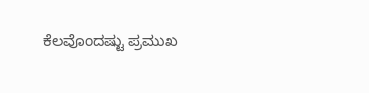ಕೆಲವೊಂದಷ್ಟು ಪ್ರಮುಖ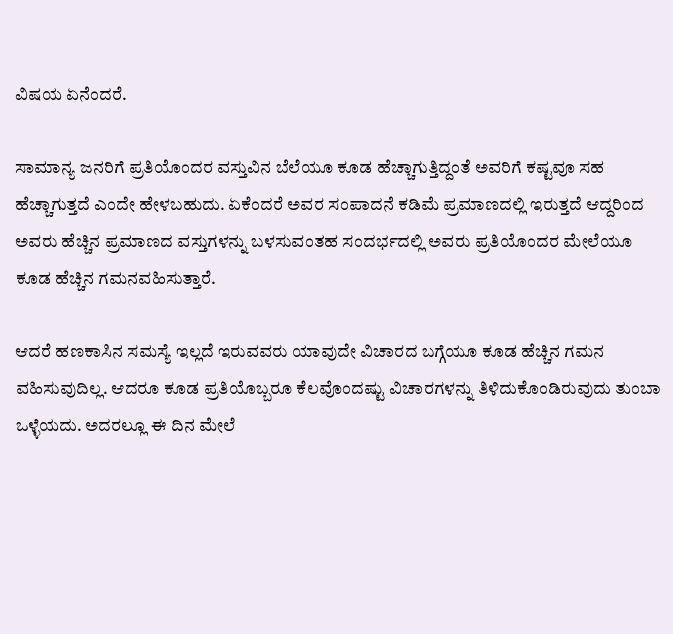ವಿಷಯ ಏನೆಂದರೆ.

ಸಾಮಾನ್ಯ ಜನರಿಗೆ ಪ್ರತಿಯೊಂದರ ವಸ್ತುವಿನ ಬೆಲೆಯೂ ಕೂಡ ಹೆಚ್ಚಾಗುತ್ತಿದ್ದಂತೆ ಅವರಿಗೆ ಕಷ್ಟವೂ ಸಹ ಹೆಚ್ಚಾಗುತ್ತದೆ ಎಂದೇ ಹೇಳಬಹುದು. ಏಕೆಂದರೆ ಅವರ ಸಂಪಾದನೆ ಕಡಿಮೆ ಪ್ರಮಾಣದಲ್ಲಿ ಇರುತ್ತದೆ ಆದ್ದರಿಂದ ಅವರು ಹೆಚ್ಚಿನ ಪ್ರಮಾಣದ ವಸ್ತುಗಳನ್ನು ಬಳಸುವಂತಹ ಸಂದರ್ಭದಲ್ಲಿ ಅವರು ಪ್ರತಿಯೊಂದರ ಮೇಲೆಯೂ ಕೂಡ ಹೆಚ್ಚಿನ ಗಮನವಹಿಸುತ್ತಾರೆ.

ಆದರೆ ಹಣಕಾಸಿನ ಸಮಸ್ಯೆ ಇಲ್ಲದೆ ಇರುವವರು ಯಾವುದೇ ವಿಚಾರದ ಬಗ್ಗೆಯೂ ಕೂಡ ಹೆಚ್ಚಿನ ಗಮನ ವಹಿಸುವುದಿಲ್ಲ. ಆದರೂ ಕೂಡ ಪ್ರತಿಯೊಬ್ಬರೂ ಕೆಲವೊಂದಷ್ಟು ವಿಚಾರಗಳನ್ನು ತಿಳಿದುಕೊಂಡಿರುವುದು ತುಂಬಾ ಒಳ್ಳೆಯದು. ಅದರಲ್ಲೂ ಈ ದಿನ ಮೇಲೆ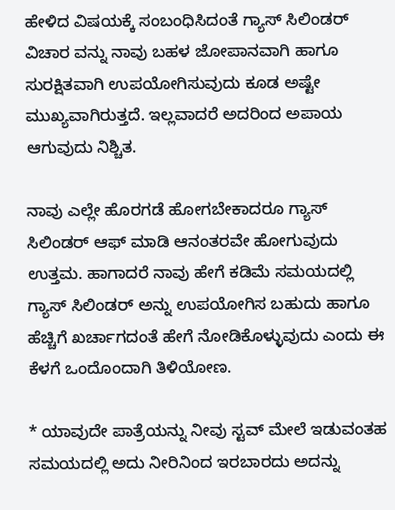ಹೇಳಿದ ವಿಷಯಕ್ಕೆ ಸಂಬಂಧಿಸಿದಂತೆ ಗ್ಯಾಸ್ ಸಿಲಿಂಡರ್ ವಿಚಾರ ವನ್ನು ನಾವು ಬಹಳ ಜೋಪಾನವಾಗಿ ಹಾಗೂ ಸುರಕ್ಷಿತವಾಗಿ ಉಪಯೋಗಿಸುವುದು ಕೂಡ ಅಷ್ಟೇ ಮುಖ್ಯವಾಗಿರುತ್ತದೆ. ಇಲ್ಲವಾದರೆ ಅದರಿಂದ ಅಪಾಯ ಆಗುವುದು ನಿಶ್ಚಿತ.

ನಾವು ಎಲ್ಲೇ ಹೊರಗಡೆ ಹೋಗಬೇಕಾದರೂ ಗ್ಯಾಸ್ ಸಿಲಿಂಡರ್ ಆಫ್ ಮಾಡಿ ಆನಂತರವೇ ಹೋಗುವುದು ಉತ್ತಮ. ಹಾಗಾದರೆ ನಾವು ಹೇಗೆ ಕಡಿಮೆ ಸಮಯದಲ್ಲಿ ಗ್ಯಾಸ್ ಸಿಲಿಂಡರ್ ಅನ್ನು ಉಪಯೋಗಿಸ ಬಹುದು ಹಾಗೂ ಹೆಚ್ಚಿಗೆ ಖರ್ಚಾಗದಂತೆ ಹೇಗೆ ನೋಡಿಕೊಳ್ಳುವುದು ಎಂದು ಈ ಕೆಳಗೆ ಒಂದೊಂದಾಗಿ ತಿಳಿಯೋಣ.

* ಯಾವುದೇ ಪಾತ್ರೆಯನ್ನು ನೀವು ಸ್ಟವ್ ಮೇಲೆ ಇಡುವಂತಹ ಸಮಯದಲ್ಲಿ ಅದು ನೀರಿನಿಂದ ಇರಬಾರದು ಅದನ್ನು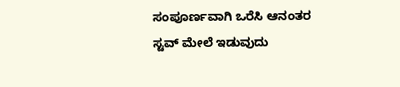ಸಂಪೂರ್ಣವಾಗಿ ಒರೆಸಿ ಆನಂತರ ಸ್ಟವ್ ಮೇಲೆ ಇಡುವುದು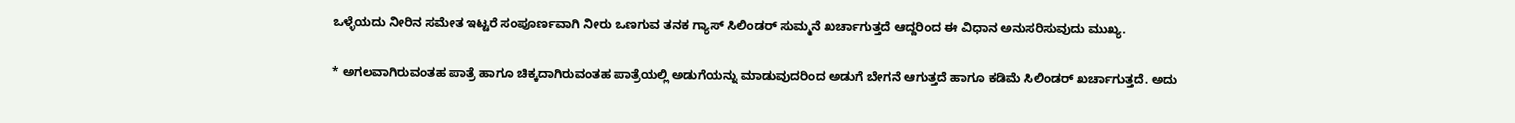ಒಳ್ಳೆಯದು ನೀರಿನ ಸಮೇತ ಇಟ್ಟರೆ ಸಂಪೂರ್ಣವಾಗಿ ನೀರು ಒಣಗುವ ತನಕ ಗ್ಯಾಸ್ ಸಿಲಿಂಡರ್ ಸುಮ್ಮನೆ ಖರ್ಚಾಗುತ್ತದೆ ಆದ್ದರಿಂದ ಈ ವಿಧಾನ ಅನುಸರಿಸುವುದು ಮುಖ್ಯ.

* ಅಗಲವಾಗಿರುವಂತಹ ಪಾತ್ರೆ ಹಾಗೂ ಚಿಕ್ಕದಾಗಿರುವಂತಹ ಪಾತ್ರೆಯಲ್ಲಿ ಅಡುಗೆಯನ್ನು ಮಾಡುವುದರಿಂದ ಅಡುಗೆ ಬೇಗನೆ ಆಗುತ್ತದೆ ಹಾಗೂ ಕಡಿಮೆ ಸಿಲಿಂಡರ್ ಖರ್ಚಾಗುತ್ತದೆ. ಅದು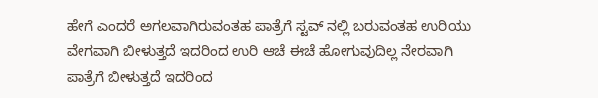ಹೇಗೆ ಎಂದರೆ ಅಗಲವಾಗಿರುವಂತಹ ಪಾತ್ರೆಗೆ ಸ್ಟವ್ ನಲ್ಲಿ ಬರುವಂತಹ ಉರಿಯು ವೇಗವಾಗಿ ಬೀಳುತ್ತದೆ ಇದರಿಂದ ಉರಿ ಆಚೆ ಈಚೆ ಹೋಗುವುದಿಲ್ಲ ನೇರವಾಗಿ ಪಾತ್ರೆಗೆ ಬೀಳುತ್ತದೆ ಇದರಿಂದ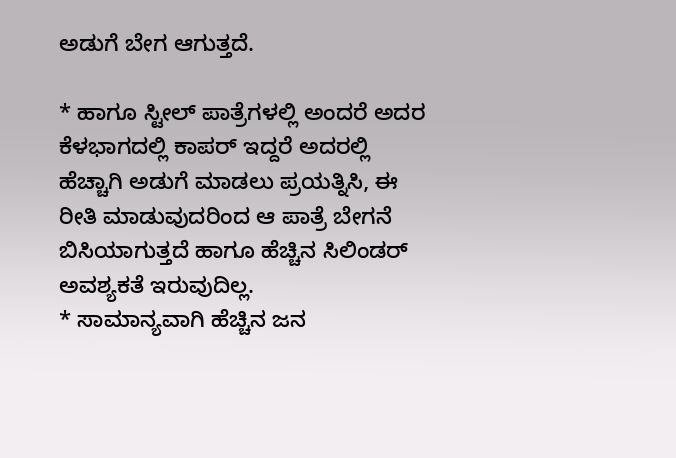ಅಡುಗೆ ಬೇಗ ಆಗುತ್ತದೆ.

* ಹಾಗೂ ಸ್ಟೀಲ್ ಪಾತ್ರೆಗಳಲ್ಲಿ ಅಂದರೆ ಅದರ ಕೆಳಭಾಗದಲ್ಲಿ ಕಾಪರ್ ಇದ್ದರೆ ಅದರಲ್ಲಿ ಹೆಚ್ಚಾಗಿ ಅಡುಗೆ ಮಾಡಲು ಪ್ರಯತ್ನಿಸಿ, ಈ ರೀತಿ ಮಾಡುವುದರಿಂದ ಆ ಪಾತ್ರೆ ಬೇಗನೆ ಬಿಸಿಯಾಗುತ್ತದೆ ಹಾಗೂ ಹೆಚ್ಚಿನ ಸಿಲಿಂಡರ್ ಅವಶ್ಯಕತೆ ಇರುವುದಿಲ್ಲ.
* ಸಾಮಾನ್ಯವಾಗಿ ಹೆಚ್ಚಿನ ಜನ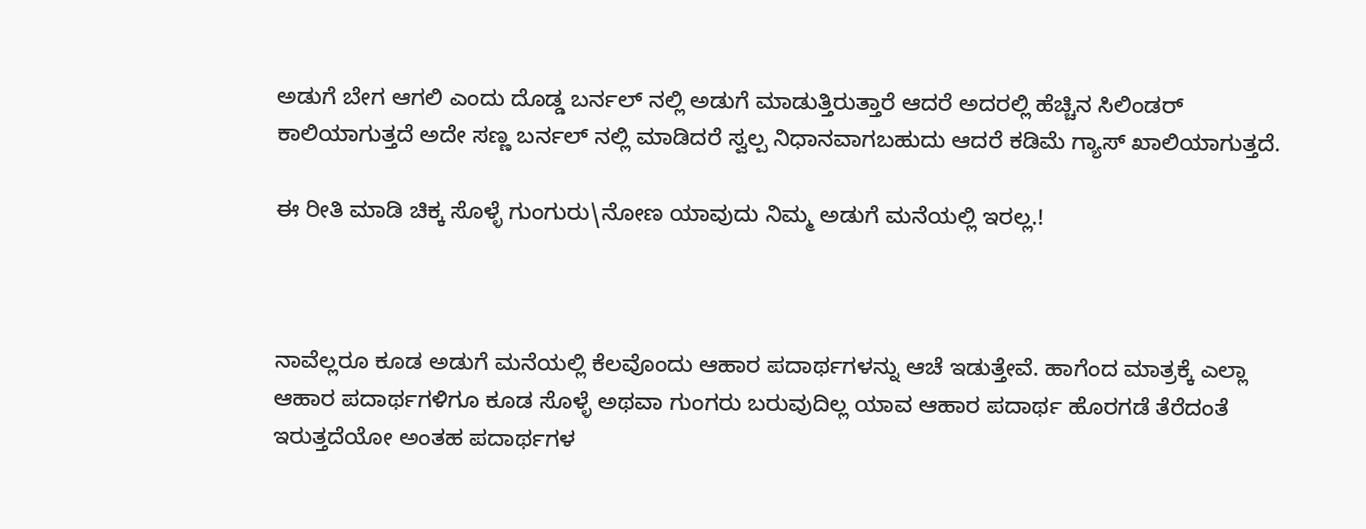ಅಡುಗೆ ಬೇಗ ಆಗಲಿ ಎಂದು ದೊಡ್ಡ ಬರ್ನಲ್ ನಲ್ಲಿ ಅಡುಗೆ ಮಾಡುತ್ತಿರುತ್ತಾರೆ ಆದರೆ ಅದರಲ್ಲಿ ಹೆಚ್ಚಿನ ಸಿಲಿಂಡರ್ ಕಾಲಿಯಾಗುತ್ತದೆ ಅದೇ ಸಣ್ಣ ಬರ್ನಲ್ ನಲ್ಲಿ ಮಾಡಿದರೆ ಸ್ವಲ್ಪ ನಿಧಾನವಾಗಬಹುದು ಆದರೆ ಕಡಿಮೆ ಗ್ಯಾಸ್ ಖಾಲಿಯಾಗುತ್ತದೆ.

ಈ ರೀತಿ ಮಾಡಿ ಚಿಕ್ಕ ಸೊಳ್ಳೆ ಗುಂಗುರು\ನೋಣ ಯಾವುದು ನಿಮ್ಮ ಅಡುಗೆ ಮನೆಯಲ್ಲಿ ಇರಲ್ಲ.!



ನಾವೆಲ್ಲರೂ ಕೂಡ ಅಡುಗೆ ಮನೆಯಲ್ಲಿ ಕೆಲವೊಂದು ಆಹಾರ ಪದಾರ್ಥಗಳನ್ನು ಆಚೆ ಇಡುತ್ತೇವೆ. ಹಾಗೆಂದ ಮಾತ್ರಕ್ಕೆ ಎಲ್ಲಾ ಆಹಾರ ಪದಾರ್ಥಗಳಿಗೂ ಕೂಡ ಸೊಳ್ಳೆ ಅಥವಾ ಗುಂಗರು ಬರುವುದಿಲ್ಲ ಯಾವ ಆಹಾರ ಪದಾರ್ಥ ಹೊರಗಡೆ ತೆರೆದಂತೆ ಇರುತ್ತದೆಯೋ ಅಂತಹ ಪದಾರ್ಥಗಳ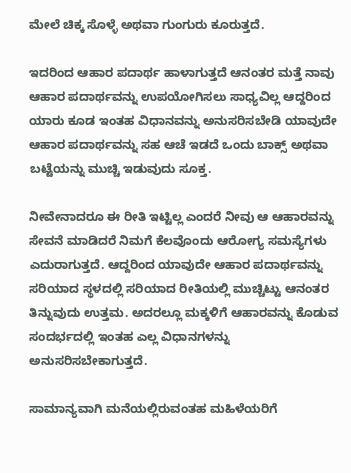ಮೇಲೆ ಚಿಕ್ಕ ಸೊಳ್ಳೆ ಅಥವಾ ಗುಂಗುರು ಕೂರುತ್ತದೆ.

ಇದರಿಂದ ಆಹಾರ ಪದಾರ್ಥ ಹಾಳಾಗುತ್ತದೆ ಆನಂತರ ಮತ್ತೆ ನಾವು ಆಹಾರ ಪದಾರ್ಥವನ್ನು ಉಪಯೋಗಿಸಲು ಸಾಧ್ಯವಿಲ್ಲ ಆದ್ದರಿಂದ ಯಾರು ಕೂಡ ಇಂತಹ ವಿಧಾನವನ್ನು ಅನುಸರಿಸಬೇಡಿ ಯಾವುದೇ ಆಹಾರ ಪದಾರ್ಥವನ್ನು ಸಹ ಆಚೆ ಇಡದೆ ಒಂದು ಬಾಕ್ಸ್ ಅಥವಾ ಬಟ್ಟೆಯನ್ನು ಮುಚ್ಚಿ ಇಡುವುದು ಸೂಕ್ತ.

ನೀವೇನಾದರೂ ಈ ರೀತಿ ಇಟ್ಟಿಲ್ಲ ಎಂದರೆ ನೀವು ಆ ಆಹಾರವನ್ನು ಸೇವನೆ ಮಾಡಿದರೆ ನಿಮಗೆ ಕೆಲವೊಂದು ಆರೋಗ್ಯ ಸಮಸ್ಯೆಗಳು ಎದುರಾಗುತ್ತದೆ. ಆದ್ದರಿಂದ ಯಾವುದೇ ಆಹಾರ ಪದಾರ್ಥವನ್ನು ಸರಿಯಾದ ಸ್ಥಳದಲ್ಲಿ ಸರಿಯಾದ ರೀತಿಯಲ್ಲಿ ಮುಚ್ಚಿಟ್ಟು ಆನಂತರ ತಿನ್ನುವುದು ಉತ್ತಮ. ಅದರಲ್ಲೂ ಮಕ್ಕಳಿಗೆ ಆಹಾರವನ್ನು ಕೊಡುವ ಸಂದರ್ಭದಲ್ಲಿ ಇಂತಹ ಎಲ್ಲ ವಿಧಾನಗಳನ್ನು ಅನುಸರಿಸಬೇಕಾಗುತ್ತದೆ.

ಸಾಮಾನ್ಯವಾಗಿ ಮನೆಯಲ್ಲಿರುವಂತಹ ಮಹಿಳೆಯರಿಗೆ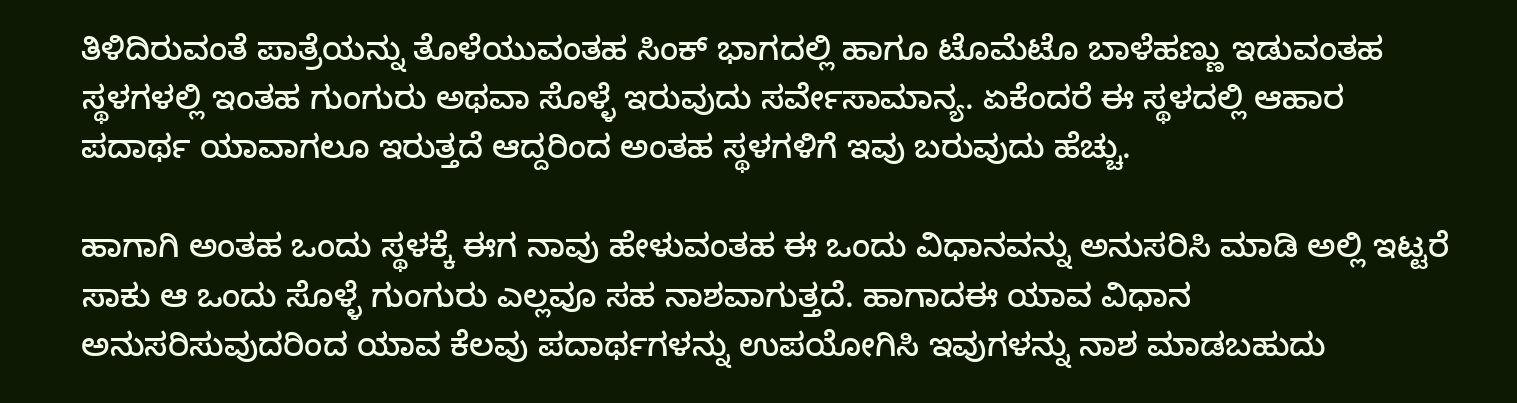ತಿಳಿದಿರುವಂತೆ ಪಾತ್ರೆಯನ್ನು ತೊಳೆಯುವಂತಹ ಸಿಂಕ್ ಭಾಗದಲ್ಲಿ ಹಾಗೂ ಟೊಮೆಟೊ ಬಾಳೆಹಣ್ಣು ಇಡುವಂತಹ ಸ್ಥಳಗಳಲ್ಲಿ ಇಂತಹ ಗುಂಗುರು ಅಥವಾ ಸೊಳ್ಳೆ ಇರುವುದು ಸರ್ವೇಸಾಮಾನ್ಯ. ಏಕೆಂದರೆ ಈ ಸ್ಥಳದಲ್ಲಿ ಆಹಾರ ಪದಾರ್ಥ ಯಾವಾಗಲೂ ಇರುತ್ತದೆ ಆದ್ದರಿಂದ ಅಂತಹ ಸ್ಥಳಗಳಿಗೆ ಇವು ಬರುವುದು ಹೆಚ್ಚು.

ಹಾಗಾಗಿ ಅಂತಹ ಒಂದು ಸ್ಥಳಕ್ಕೆ ಈಗ ನಾವು ಹೇಳುವಂತಹ ಈ ಒಂದು ವಿಧಾನವನ್ನು ಅನುಸರಿಸಿ ಮಾಡಿ ಅಲ್ಲಿ ಇಟ್ಟರೆ ಸಾಕು ಆ ಒಂದು ಸೊಳ್ಳೆ ಗುಂಗುರು ಎಲ್ಲವೂ ಸಹ ನಾಶವಾಗುತ್ತದೆ. ಹಾಗಾದಈ ಯಾವ ವಿಧಾನ ಅನುಸರಿಸುವುದರಿಂದ ಯಾವ ಕೆಲವು ಪದಾರ್ಥಗಳನ್ನು ಉಪಯೋಗಿಸಿ ಇವುಗಳನ್ನು ನಾಶ ಮಾಡಬಹುದು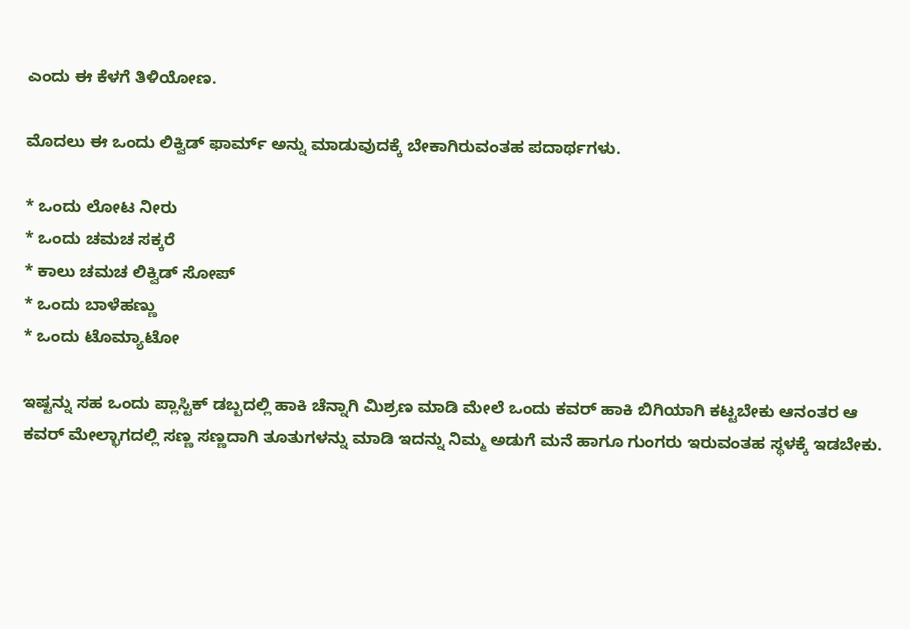ಎಂದು ಈ ಕೆಳಗೆ ತಿಳಿಯೋಣ.

ಮೊದಲು ಈ ಒಂದು ಲಿಕ್ವಿಡ್ ಫಾರ್ಮ್ ಅನ್ನು ಮಾಡುವುದಕ್ಕೆ ಬೇಕಾಗಿರುವಂತಹ ಪದಾರ್ಥಗಳು.

* ಒಂದು ಲೋಟ ನೀರು
* ಒಂದು ಚಮಚ ಸಕ್ಕರೆ
* ಕಾಲು ಚಮಚ ಲಿಕ್ವಿಡ್ ಸೋಪ್
* ಒಂದು ಬಾಳೆಹಣ್ಣು
* ಒಂದು ಟೊಮ್ಯಾಟೋ

ಇಷ್ಟನ್ನು ಸಹ ಒಂದು ಪ್ಲಾಸ್ಟಿಕ್ ಡಬ್ಬದಲ್ಲಿ ಹಾಕಿ ಚೆನ್ನಾಗಿ ಮಿಶ್ರಣ ಮಾಡಿ ಮೇಲೆ ಒಂದು ಕವರ್ ಹಾಕಿ ಬಿಗಿಯಾಗಿ ಕಟ್ಟಬೇಕು ಆನಂತರ ಆ ಕವರ್ ಮೇಲ್ಭಾಗದಲ್ಲಿ ಸಣ್ಣ ಸಣ್ಣದಾಗಿ ತೂತುಗಳನ್ನು ಮಾಡಿ ಇದನ್ನು ನಿಮ್ಮ ಅಡುಗೆ ಮನೆ ಹಾಗೂ ಗುಂಗರು ಇರುವಂತಹ ಸ್ಥಳಕ್ಕೆ ಇಡಬೇಕು.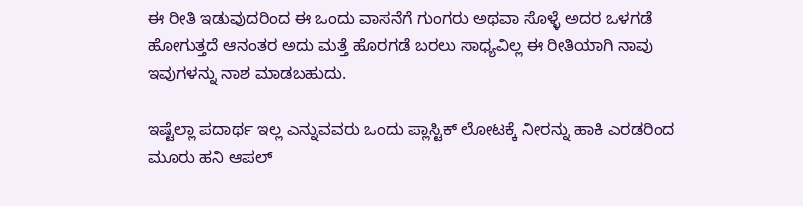ಈ ರೀತಿ ಇಡುವುದರಿಂದ ಈ ಒಂದು ವಾಸನೆಗೆ ಗುಂಗರು ಅಥವಾ ಸೊಳ್ಳೆ ಅದರ ಒಳಗಡೆ ಹೋಗುತ್ತದೆ ಆನಂತರ ಅದು ಮತ್ತೆ ಹೊರಗಡೆ ಬರಲು ಸಾಧ್ಯವಿಲ್ಲ ಈ ರೀತಿಯಾಗಿ ನಾವು ಇವುಗಳನ್ನು ನಾಶ ಮಾಡಬಹುದು.

ಇಷ್ಟೆಲ್ಲಾ ಪದಾರ್ಥ ಇಲ್ಲ ಎನ್ನುವವರು ಒಂದು ಪ್ಲಾಸ್ಟಿಕ್ ಲೋಟಕ್ಕೆ ನೀರನ್ನು ಹಾಕಿ ಎರಡರಿಂದ ಮೂರು ಹನಿ ಆಪಲ್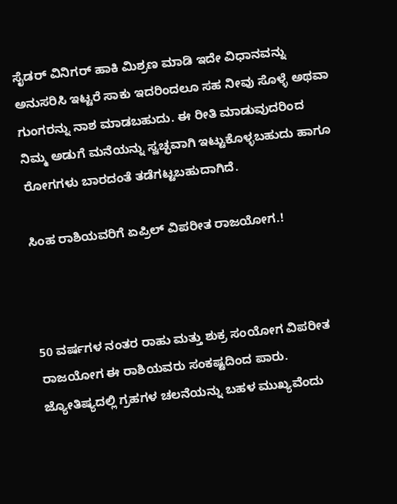ಸೈಡರ್ ವಿನಿಗರ್ ಹಾಕಿ ಮಿಶ್ರಣ ಮಾಡಿ ಇದೇ ವಿಧಾನವನ್ನು ಅನುಸರಿಸಿ ಇಟ್ಟರೆ ಸಾಕು ಇದರಿಂದಲೂ ಸಹ ನೀವು ಸೊಳ್ಳೆ ಅಥವಾ ಗುಂಗರನ್ನು ನಾಶ ಮಾಡಬಹುದು. ಈ ರೀತಿ ಮಾಡುವುದರಿಂದ ನಿಮ್ಮ ಅಡುಗೆ ಮನೆಯನ್ನು ಸ್ವಚ್ಛವಾಗಿ ಇಟ್ಟುಕೊಳ್ಳಬಹುದು ಹಾಗೂ ರೋಗಗಳು ಬಾರದಂತೆ ತಡೆಗಟ್ಟಬಹುದಾಗಿದೆ.

ಸಿಂಹ ರಾಶಿಯವರಿಗೆ ಏಪ್ರಿಲ್ ವಿಪರೀತ ರಾಜಯೋಗ.!



50 ವರ್ಷಗಳ ನಂತರ ರಾಹು ಮತ್ತು ಶುಕ್ರ ಸಂಯೋಗ ವಿಪರೀತ ರಾಜಯೋಗ ಈ ರಾಶಿಯವರು ಸಂಕಷ್ಟದಿಂದ ಪಾರು. ಜ್ಯೋತಿಷ್ಯದಲ್ಲಿ ಗ್ರಹಗಳ ಚಲನೆಯನ್ನು ಬಹಳ ಮುಖ್ಯವೆಂದು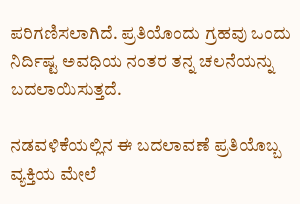ಪರಿಗಣಿಸಲಾಗಿದೆ. ಪ್ರತಿಯೊಂದು ಗ್ರಹವು ಒಂದು ನಿರ್ದಿಷ್ಟ ಅವಧಿಯ ನಂತರ ತನ್ನ ಚಲನೆಯನ್ನು ಬದಲಾಯಿಸುತ್ತದೆ.

ನಡವಳಿಕೆಯಲ್ಲಿನ ಈ ಬದಲಾವಣೆ ಪ್ರತಿಯೊಬ್ಬ ವ್ಯಕ್ತಿಯ ಮೇಲೆ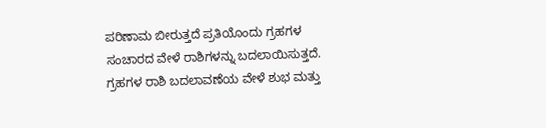ಪರಿಣಾಮ ಬೀರುತ್ತದೆ ಪ್ರತಿಯೊಂದು ಗ್ರಹಗಳ ಸಂಚಾರದ ವೇಳೆ ರಾಶಿಗಳನ್ನು ಬದಲಾಯಿಸುತ್ತದೆ. ಗ್ರಹಗಳ ರಾಶಿ ಬದಲಾವಣೆಯ ವೇಳೆ ಶುಭ ಮತ್ತು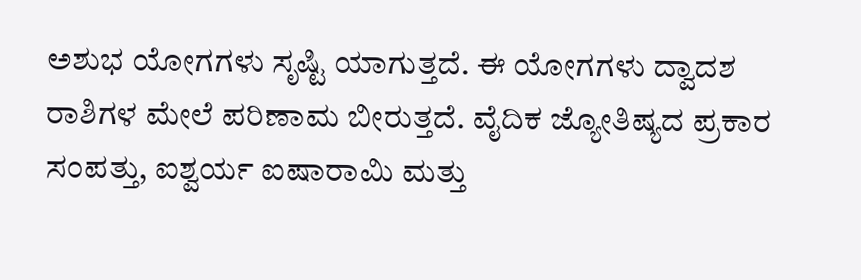ಅಶುಭ ಯೋಗಗಳು ಸೃಷ್ಟಿ ಯಾಗುತ್ತದೆ. ಈ ಯೋಗಗಳು ದ್ವಾದಶ ರಾಶಿಗಳ ಮೇಲೆ ಪರಿಣಾಮ ಬೀರುತ್ತದೆ. ವೈದಿಕ ಜ್ಯೋತಿಷ್ಯದ ಪ್ರಕಾರ ಸಂಪತ್ತು, ಐಶ್ವರ್ಯ ಐಷಾರಾಮಿ ಮತ್ತು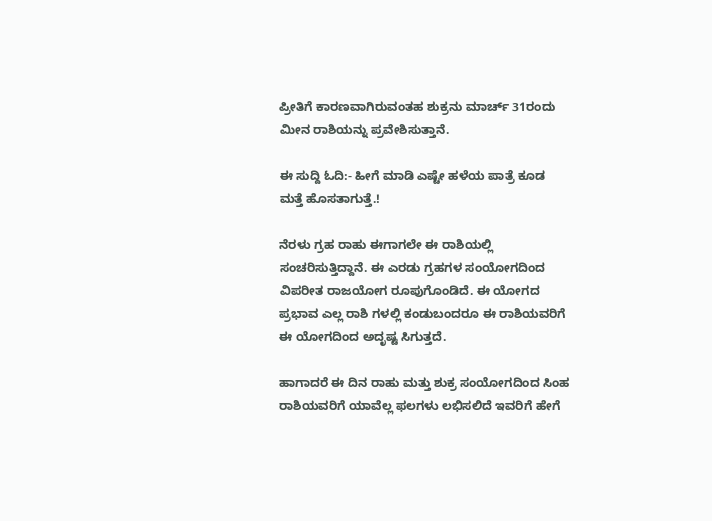ಪ್ರೀತಿಗೆ ಕಾರಣವಾಗಿರುವಂತಹ ಶುಕ್ರನು ಮಾರ್ಚ್ 31ರಂದು ಮೀನ ರಾಶಿಯನ್ನು ಪ್ರವೇಶಿಸುತ್ತಾನೆ.

ಈ ಸುದ್ದಿ ಓದಿ:- ಹೀಗೆ ಮಾಡಿ ಎಷ್ಟೇ ಹಳೆಯ ಪಾತ್ರೆ ಕೂಡ ಮತ್ತೆ ಹೊಸತಾಗುತ್ತೆ.!

ನೆರಳು ಗ್ರಹ ರಾಹು ಈಗಾಗಲೇ ಈ ರಾಶಿಯಲ್ಲಿ ಸಂಚರಿಸುತ್ತಿದ್ದಾನೆ. ಈ ಎರಡು ಗ್ರಹಗಳ ಸಂಯೋಗದಿಂದ ವಿಪರೀತ ರಾಜಯೋಗ ರೂಪುಗೊಂಡಿದೆ. ಈ ಯೋಗದ ಪ್ರಭಾವ ಎಲ್ಲ ರಾಶಿ ಗಳಲ್ಲಿ ಕಂಡುಬಂದರೂ ಈ ರಾಶಿಯವರಿಗೆ ಈ ಯೋಗದಿಂದ ಅದೃಷ್ಟ ಸಿಗುತ್ತದೆ.

ಹಾಗಾದರೆ ಈ ದಿನ ರಾಹು ಮತ್ತು ಶುಕ್ರ ಸಂಯೋಗದಿಂದ ಸಿಂಹ ರಾಶಿಯವರಿಗೆ ಯಾವೆಲ್ಲ ಫಲಗಳು ಲಭಿಸಲಿದೆ ಇವರಿಗೆ ಹೇಗೆ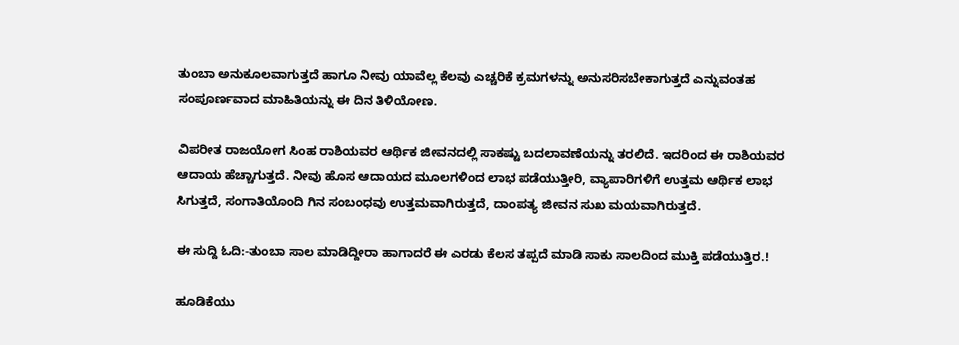ತುಂಬಾ ಅನುಕೂಲವಾಗುತ್ತದೆ ಹಾಗೂ ನೀವು ಯಾವೆಲ್ಲ ಕೆಲವು ಎಚ್ಚರಿಕೆ ಕ್ರಮಗಳನ್ನು ಅನುಸರಿಸಬೇಕಾಗುತ್ತದೆ ಎನ್ನುವಂತಹ ಸಂಪೂರ್ಣವಾದ ಮಾಹಿತಿಯನ್ನು ಈ ದಿನ ತಿಳಿಯೋಣ.

ವಿಪರೀತ ರಾಜಯೋಗ ಸಿಂಹ ರಾಶಿಯವರ ಆರ್ಥಿಕ ಜೀವನದಲ್ಲಿ ಸಾಕಷ್ಟು ಬದಲಾವಣೆಯನ್ನು ತರಲಿದೆ. ಇದರಿಂದ ಈ ರಾಶಿಯವರ ಆದಾಯ ಹೆಚ್ಚಾಗುತ್ತದೆ. ನೀವು ಹೊಸ ಆದಾಯದ ಮೂಲಗಳಿಂದ ಲಾಭ ಪಡೆಯುತ್ತೀರಿ, ವ್ಯಾಪಾರಿಗಳಿಗೆ ಉತ್ತಮ ಆರ್ಥಿಕ ಲಾಭ ಸಿಗುತ್ತದೆ, ಸಂಗಾತಿಯೊಂದಿ ಗಿನ ಸಂಬಂಧವು ಉತ್ತಮವಾಗಿರುತ್ತದೆ, ದಾಂಪತ್ಯ ಜೀವನ ಸುಖ ಮಯವಾಗಿರುತ್ತದೆ.

ಈ ಸುದ್ದಿ ಓದಿ:-ತುಂಬಾ ಸಾಲ ಮಾಡಿದ್ದೀರಾ ಹಾಗಾದರೆ ಈ ಎರಡು ಕೆಲಸ ತಪ್ಪದೆ ಮಾಡಿ ಸಾಕು ಸಾಲದಿಂದ ಮುಕ್ತಿ ಪಡೆಯುತ್ತಿರ.!

ಹೂಡಿಕೆಯು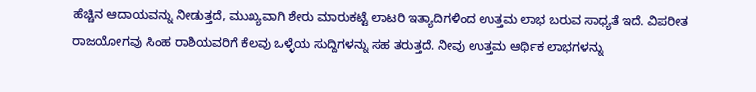ಹೆಚ್ಚಿನ ಆದಾಯವನ್ನು ನೀಡುತ್ತದೆ, ಮುಖ್ಯವಾಗಿ ಶೇರು ಮಾರುಕಟ್ಟೆ ಲಾಟರಿ ಇತ್ಯಾದಿಗಳಿಂದ ಉತ್ತಮ ಲಾಭ ಬರುವ ಸಾಧ್ಯತೆ ಇದೆ. ವಿಪರೀತ ರಾಜಯೋಗವು ಸಿಂಹ ರಾಶಿಯವರಿಗೆ ಕೆಲವು ಒಳ್ಳೆಯ ಸುದ್ದಿಗಳನ್ನು ಸಹ ತರುತ್ತದೆ. ನೀವು ಉತ್ತಮ ಆರ್ಥಿಕ ಲಾಭಗಳನ್ನು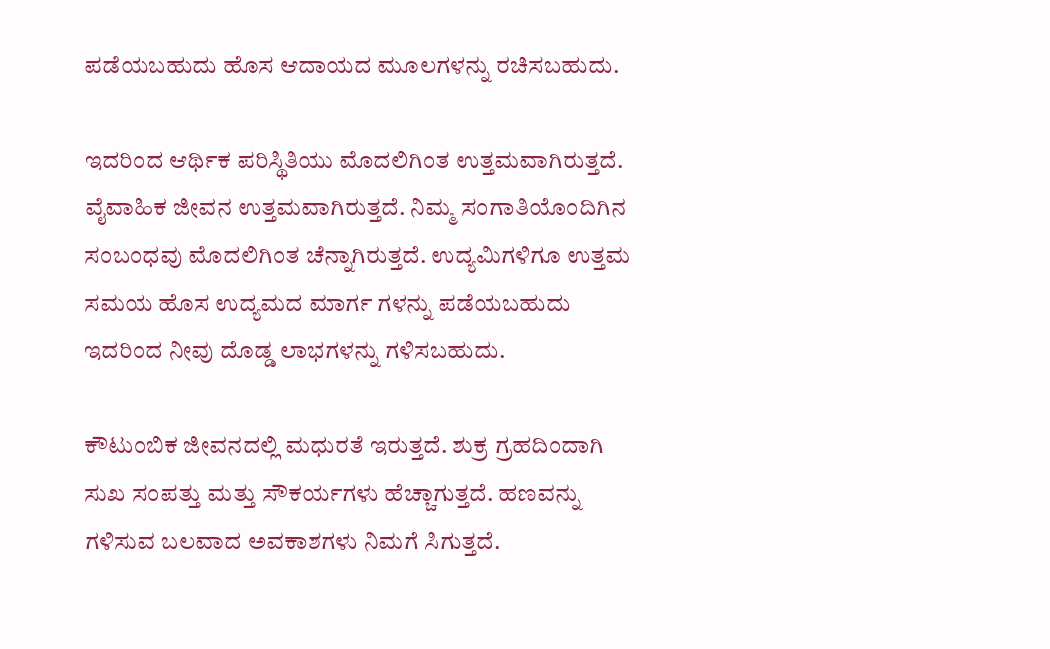ಪಡೆಯಬಹುದು ಹೊಸ ಆದಾಯದ ಮೂಲಗಳನ್ನು ರಚಿಸಬಹುದು.

ಇದರಿಂದ ಆರ್ಥಿಕ ಪರಿಸ್ಥಿತಿಯು ಮೊದಲಿಗಿಂತ ಉತ್ತಮವಾಗಿರುತ್ತದೆ. ವೈವಾಹಿಕ ಜೀವನ ಉತ್ತಮವಾಗಿರುತ್ತದೆ. ನಿಮ್ಮ ಸಂಗಾತಿಯೊಂದಿಗಿನ ಸಂಬಂಧವು ಮೊದಲಿಗಿಂತ ಚೆನ್ನಾಗಿರುತ್ತದೆ. ಉದ್ಯಮಿಗಳಿಗೂ ಉತ್ತಮ ಸಮಯ ಹೊಸ ಉದ್ಯಮದ ಮಾರ್ಗ ಗಳನ್ನು ಪಡೆಯಬಹುದು ಇದರಿಂದ ನೀವು ದೊಡ್ಡ ಲಾಭಗಳನ್ನು ಗಳಿಸಬಹುದು.

ಕೌಟುಂಬಿಕ ಜೀವನದಲ್ಲಿ ಮಧುರತೆ ಇರುತ್ತದೆ. ಶುಕ್ರ ಗ್ರಹದಿಂದಾಗಿ ಸುಖ ಸಂಪತ್ತು ಮತ್ತು ಸೌಕರ್ಯಗಳು ಹೆಚ್ಚಾಗುತ್ತದೆ. ಹಣವನ್ನು ಗಳಿಸುವ ಬಲವಾದ ಅವಕಾಶಗಳು ನಿಮಗೆ ಸಿಗುತ್ತದೆ.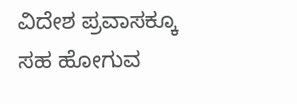ವಿದೇಶ ಪ್ರವಾಸಕ್ಕೂ ಸಹ ಹೋಗುವ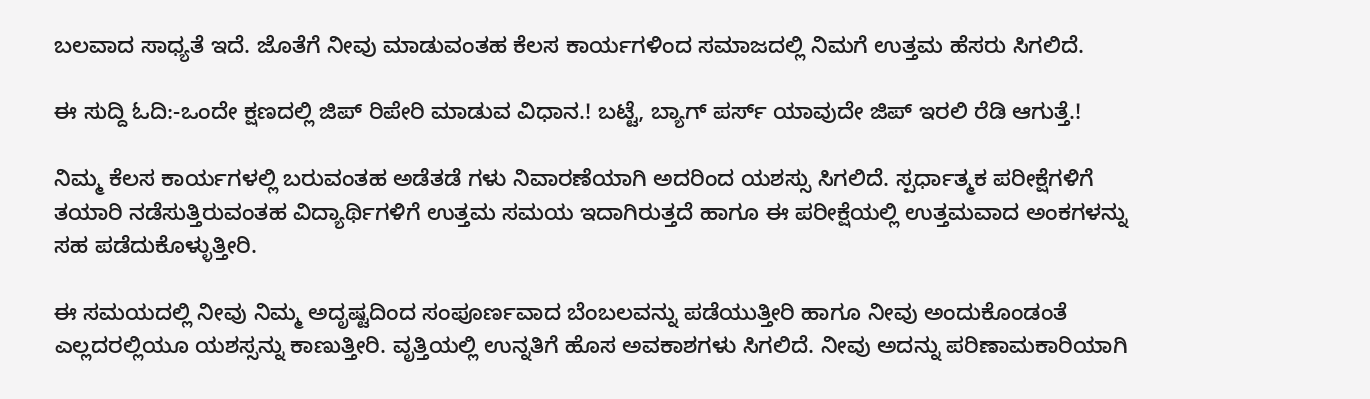ಬಲವಾದ ಸಾಧ್ಯತೆ ಇದೆ. ಜೊತೆಗೆ ನೀವು ಮಾಡುವಂತಹ ಕೆಲಸ ಕಾರ್ಯಗಳಿಂದ ಸಮಾಜದಲ್ಲಿ ನಿಮಗೆ ಉತ್ತಮ ಹೆಸರು ಸಿಗಲಿದೆ.

ಈ ಸುದ್ದಿ ಓದಿ:-ಒಂದೇ ಕ್ಷಣದಲ್ಲಿ ಜಿಪ್ ರಿಪೇರಿ ಮಾಡುವ ವಿಧಾನ.! ಬಟ್ಟೆ, ಬ್ಯಾಗ್ ಪರ್ಸ್ ಯಾವುದೇ ಜಿಪ್ ಇರಲಿ ರೆಡಿ ಆಗುತ್ತೆ.!

ನಿಮ್ಮ ಕೆಲಸ ಕಾರ್ಯಗಳಲ್ಲಿ ಬರುವಂತಹ ಅಡೆತಡೆ ಗಳು ನಿವಾರಣೆಯಾಗಿ ಅದರಿಂದ ಯಶಸ್ಸು ಸಿಗಲಿದೆ. ಸ್ಪರ್ಧಾತ್ಮಕ ಪರೀಕ್ಷೆಗಳಿಗೆ ತಯಾರಿ ನಡೆಸುತ್ತಿರುವಂತಹ ವಿದ್ಯಾರ್ಥಿಗಳಿಗೆ ಉತ್ತಮ ಸಮಯ ಇದಾಗಿರುತ್ತದೆ ಹಾಗೂ ಈ ಪರೀಕ್ಷೆಯಲ್ಲಿ ಉತ್ತಮವಾದ ಅಂಕಗಳನ್ನು ಸಹ ಪಡೆದುಕೊಳ್ಳುತ್ತೀರಿ.

ಈ ಸಮಯದಲ್ಲಿ ನೀವು ನಿಮ್ಮ ಅದೃಷ್ಟದಿಂದ ಸಂಪೂರ್ಣವಾದ ಬೆಂಬಲವನ್ನು ಪಡೆಯುತ್ತೀರಿ ಹಾಗೂ ನೀವು ಅಂದುಕೊಂಡಂತೆ ಎಲ್ಲದರಲ್ಲಿಯೂ ಯಶಸ್ಸನ್ನು ಕಾಣುತ್ತೀರಿ. ವೃತ್ತಿಯಲ್ಲಿ ಉನ್ನತಿಗೆ ಹೊಸ ಅವಕಾಶಗಳು ಸಿಗಲಿದೆ. ನೀವು ಅದನ್ನು ಪರಿಣಾಮಕಾರಿಯಾಗಿ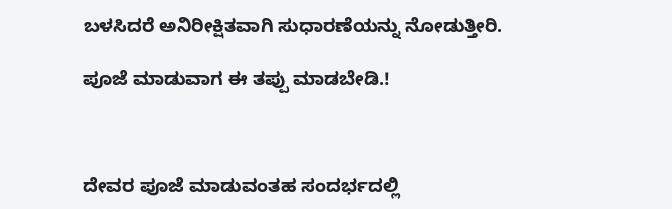ಬಳಸಿದರೆ ಅನಿರೀಕ್ಷಿತವಾಗಿ ಸುಧಾರಣೆಯನ್ನು ನೋಡುತ್ತೀರಿ.

ಪೂಜೆ ಮಾಡುವಾಗ ಈ ತಪ್ಪು ಮಾಡಬೇಡಿ.!



ದೇವರ ಪೂಜೆ ಮಾಡುವಂತಹ ಸಂದರ್ಭದಲ್ಲಿ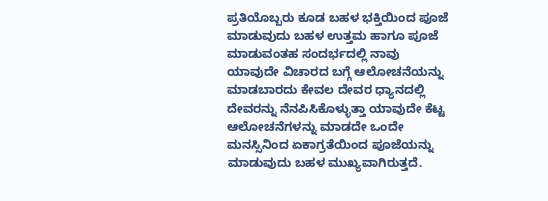ಪ್ರತಿಯೊಬ್ಬರು ಕೂಡ ಬಹಳ ಭಕ್ತಿಯಿಂದ ಪೂಜೆ ಮಾಡುವುದು ಬಹಳ ಉತ್ತಮ ಹಾಗೂ ಪೂಜೆ ಮಾಡುವಂತಹ ಸಂದರ್ಭದಲ್ಲಿ ನಾವು ಯಾವುದೇ ವಿಚಾರದ ಬಗ್ಗೆ ಆಲೋಚನೆಯನ್ನು ಮಾಡಬಾರದು ಕೇವಲ ದೇವರ ಧ್ಯಾನದಲ್ಲಿ ದೇವರನ್ನು ನೆನಪಿಸಿಕೊಳ್ಳುತ್ತಾ ಯಾವುದೇ ಕೆಟ್ಟ ಆಲೋಚನೆಗಳನ್ನು ಮಾಡದೇ ಒಂದೇ ಮನಸ್ಸಿನಿಂದ ಏಕಾಗ್ರತೆಯಿಂದ ಪೂಜೆಯನ್ನು ಮಾಡುವುದು ಬಹಳ ಮುಖ್ಯವಾಗಿರುತ್ತದೆ.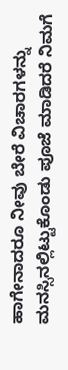ಹಾಗೇನಾದರೂ ನೀವು ಬೇರೆ ವಿಚಾರಗಳನ್ನು ಮನಸ್ಸಿನಲ್ಲಿಟ್ಟುಕೊಂಡು ಪೂಜೆ ಮಾಡಿದರೆ ನಿಮಗೆ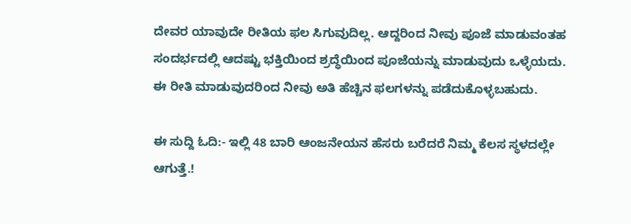ದೇವರ ಯಾವುದೇ ರೀತಿಯ ಫಲ ಸಿಗುವುದಿಲ್ಲ. ಆದ್ದರಿಂದ ನೀವು ಪೂಜೆ ಮಾಡುವಂತಹ ಸಂದರ್ಭದಲ್ಲಿ ಆದಷ್ಟು ಭಕ್ತಿಯಿಂದ ಶ್ರದ್ಧೆಯಿಂದ ಪೂಜೆಯನ್ನು ಮಾಡುವುದು ಒಳ್ಳೆಯದು. ಈ ರೀತಿ ಮಾಡುವುದರಿಂದ ನೀವು ಅತಿ ಹೆಚ್ಚಿನ ಫಲಗಳನ್ನು ಪಡೆದುಕೊಳ್ಳಬಹುದು.

ಈ ಸುದ್ದಿ ಓದಿ:- ಇಲ್ಲಿ 48 ಬಾರಿ ಆಂಜನೇಯನ ಹೆಸರು ಬರೆದರೆ ನಿಮ್ಮ ಕೆಲಸ ಸ್ಥಳದಲ್ಲೇ ಆಗುತ್ತೆ.!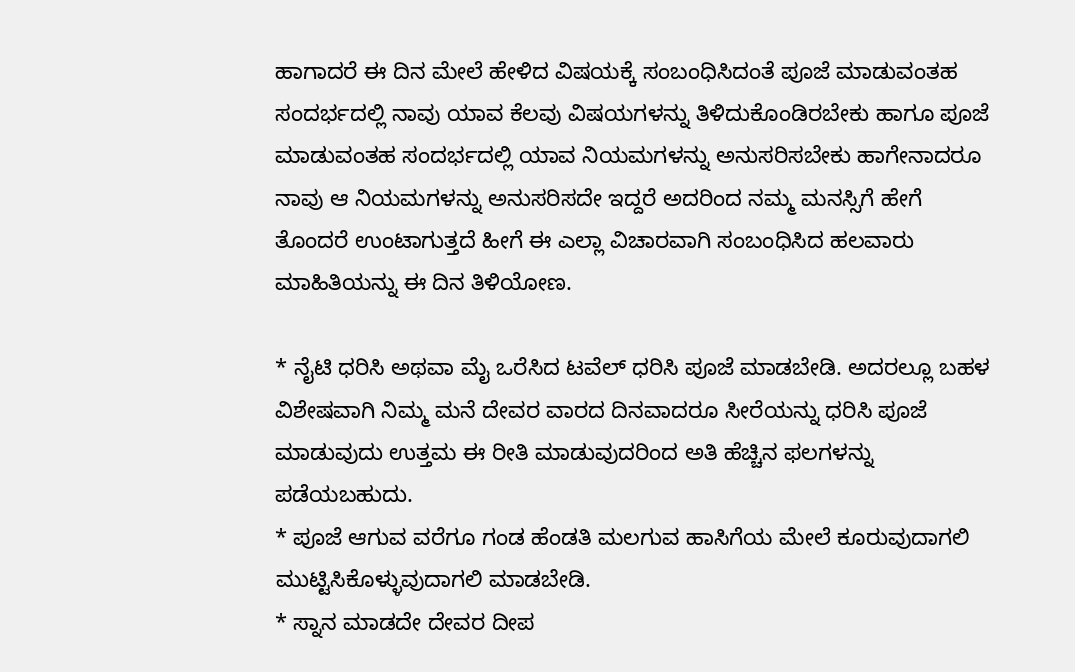ಹಾಗಾದರೆ ಈ ದಿನ ಮೇಲೆ ಹೇಳಿದ ವಿಷಯಕ್ಕೆ ಸಂಬಂಧಿಸಿದಂತೆ ಪೂಜೆ ಮಾಡುವಂತಹ ಸಂದರ್ಭದಲ್ಲಿ ನಾವು ಯಾವ ಕೆಲವು ವಿಷಯಗಳನ್ನು ತಿಳಿದುಕೊಂಡಿರಬೇಕು ಹಾಗೂ ಪೂಜೆ ಮಾಡುವಂತಹ ಸಂದರ್ಭದಲ್ಲಿ ಯಾವ ನಿಯಮಗಳನ್ನು ಅನುಸರಿಸಬೇಕು ಹಾಗೇನಾದರೂ ನಾವು ಆ ನಿಯಮಗಳನ್ನು ಅನುಸರಿಸದೇ ಇದ್ದರೆ ಅದರಿಂದ ನಮ್ಮ ಮನಸ್ಸಿಗೆ ಹೇಗೆ ತೊಂದರೆ ಉಂಟಾಗುತ್ತದೆ ಹೀಗೆ ಈ ಎಲ್ಲಾ ವಿಚಾರವಾಗಿ ಸಂಬಂಧಿಸಿದ ಹಲವಾರು ಮಾಹಿತಿಯನ್ನು ಈ ದಿನ ತಿಳಿಯೋಣ.

* ನೈಟಿ ಧರಿಸಿ ಅಥವಾ ಮೈ ಒರೆಸಿದ ಟವೆಲ್ ಧರಿಸಿ ಪೂಜೆ ಮಾಡಬೇಡಿ. ಅದರಲ್ಲೂ ಬಹಳ ವಿಶೇಷವಾಗಿ ನಿಮ್ಮ ಮನೆ ದೇವರ ವಾರದ ದಿನವಾದರೂ ಸೀರೆಯನ್ನು ಧರಿಸಿ ಪೂಜೆ ಮಾಡುವುದು ಉತ್ತಮ ಈ ರೀತಿ ಮಾಡುವುದರಿಂದ ಅತಿ ಹೆಚ್ಚಿನ ಫಲಗಳನ್ನು ಪಡೆಯಬಹುದು.
* ಪೂಜೆ ಆಗುವ ವರೆಗೂ ಗಂಡ ಹೆಂಡತಿ ಮಲಗುವ ಹಾಸಿಗೆಯ ಮೇಲೆ ಕೂರುವುದಾಗಲಿ ಮುಟ್ಟಿಸಿಕೊಳ್ಳುವುದಾಗಲಿ ಮಾಡಬೇಡಿ.
* ಸ್ನಾನ ಮಾಡದೇ ದೇವರ ದೀಪ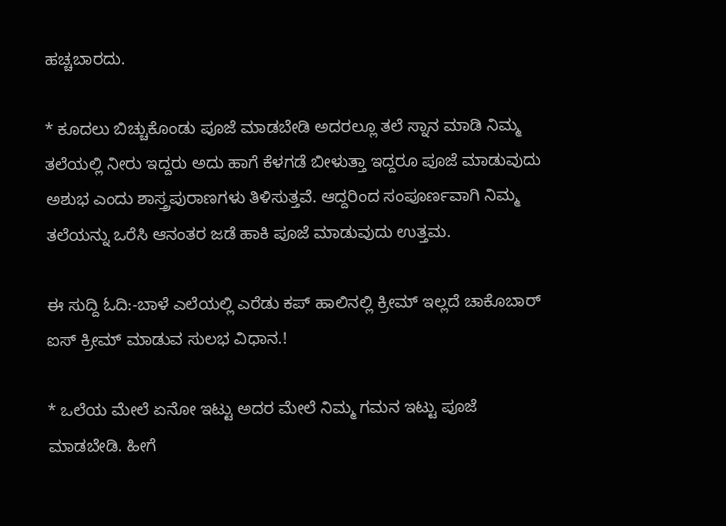ಹಚ್ಚಬಾರದು.

* ಕೂದಲು ಬಿಚ್ಚುಕೊಂಡು ಪೂಜೆ ಮಾಡಬೇಡಿ ಅದರಲ್ಲೂ ತಲೆ ಸ್ನಾನ ಮಾಡಿ ನಿಮ್ಮ ತಲೆಯಲ್ಲಿ ನೀರು ಇದ್ದರು ಅದು ಹಾಗೆ ಕೆಳಗಡೆ ಬೀಳುತ್ತಾ ಇದ್ದರೂ ಪೂಜೆ ಮಾಡುವುದು ಅಶುಭ ಎಂದು ಶಾಸ್ತ್ರಪುರಾಣಗಳು ತಿಳಿಸುತ್ತವೆ. ಆದ್ದರಿಂದ ಸಂಪೂರ್ಣವಾಗಿ ನಿಮ್ಮ ತಲೆಯನ್ನು ಒರೆಸಿ ಆನಂತರ ಜಡೆ ಹಾಕಿ ಪೂಜೆ ಮಾಡುವುದು ಉತ್ತಮ.

ಈ ಸುದ್ದಿ ಓದಿ:-ಬಾಳೆ ಎಲೆಯಲ್ಲಿ ಎರೆಡು ಕಪ್ ಹಾಲಿನಲ್ಲಿ ಕ್ರೀಮ್ ಇಲ್ಲದೆ ಚಾಕೊಬಾರ್ ಐಸ್ ಕ್ರೀಮ್ ಮಾಡುವ ಸುಲಭ ವಿಧಾನ.!

* ಒಲೆಯ ಮೇಲೆ ಏನೋ ಇಟ್ಟು ಅದರ ಮೇಲೆ ನಿಮ್ಮ ಗಮನ ಇಟ್ಟು ಪೂಜೆ ಮಾಡಬೇಡಿ. ಹೀಗೆ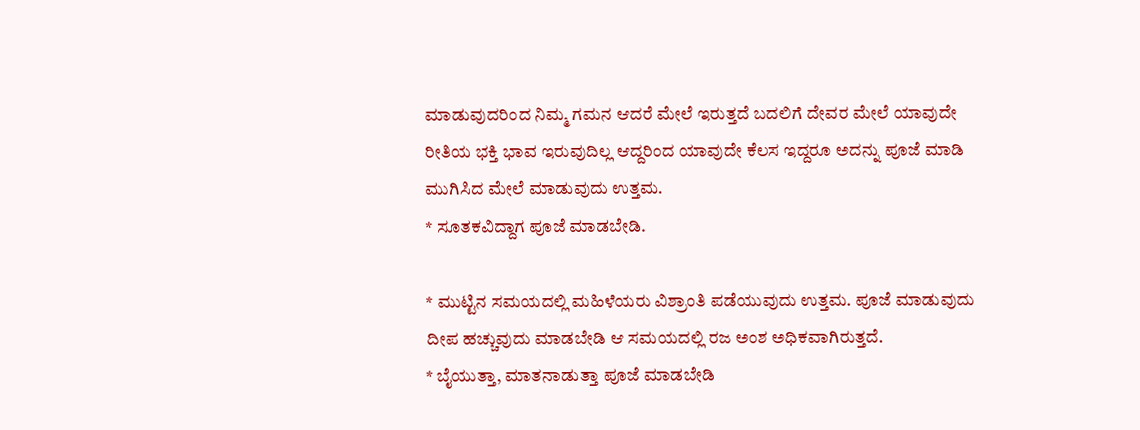ಮಾಡುವುದರಿಂದ ನಿಮ್ಮ ಗಮನ ಆದರೆ ಮೇಲೆ ಇರುತ್ತದೆ ಬದಲಿಗೆ ದೇವರ ಮೇಲೆ ಯಾವುದೇ ರೀತಿಯ ಭಕ್ತಿ ಭಾವ ಇರುವುದಿಲ್ಲ ಆದ್ದರಿಂದ ಯಾವುದೇ ಕೆಲಸ ಇದ್ದರೂ ಅದನ್ನು ಪೂಜೆ ಮಾಡಿ ಮುಗಿಸಿದ ಮೇಲೆ ಮಾಡುವುದು ಉತ್ತಮ.
* ಸೂತಕವಿದ್ದಾಗ ಪೂಜೆ ಮಾಡಬೇಡಿ.

* ಮುಟ್ಟಿನ ಸಮಯದಲ್ಲಿ ಮಹಿಳೆಯರು ವಿಶ್ರಾಂತಿ ಪಡೆಯುವುದು ಉತ್ತಮ. ಪೂಜೆ ಮಾಡುವುದು ದೀಪ ಹಚ್ಚುವುದು ಮಾಡಬೇಡಿ ಆ ಸಮಯದಲ್ಲಿ ರಜ ಅಂಶ ಅಧಿಕವಾಗಿರುತ್ತದೆ.
* ಬೈಯುತ್ತಾ, ಮಾತನಾಡುತ್ತಾ ಪೂಜೆ ಮಾಡಬೇಡಿ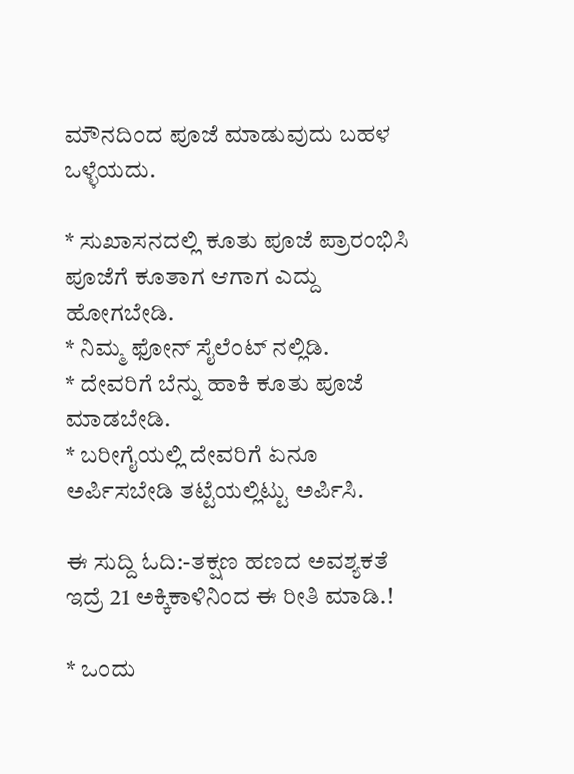ಮೌನದಿಂದ ಪೂಜೆ ಮಾಡುವುದು ಬಹಳ ಒಳ್ಳೆಯದು.

* ಸುಖಾಸನದಲ್ಲಿ ಕೂತು ಪೂಜೆ ಪ್ರಾರಂಭಿಸಿ ಪೂಜೆಗೆ ಕೂತಾಗ ಆಗಾಗ ಎದ್ದು ಹೋಗಬೇಡಿ.
* ನಿಮ್ಮ ಫೋನ್ ಸೈಲೆಂಟ್ ನಲ್ಲಿಡಿ.
* ದೇವರಿಗೆ ಬೆನ್ನು ಹಾಕಿ ಕೂತು ಪೂಜೆ ಮಾಡಬೇಡಿ.
* ಬರೀಗೈಯಲ್ಲಿ ದೇವರಿಗೆ ಏನೂ ಅರ್ಪಿಸಬೇಡಿ ತಟ್ಟೆಯಲ್ಲಿಟ್ಟು ಅರ್ಪಿಸಿ.

ಈ ಸುದ್ದಿ ಓದಿ:-ತಕ್ಷಣ ಹಣದ ಅವಶ್ಯಕತೆ ಇದ್ರೆ 21 ಅಕ್ಕಿಕಾಳಿನಿಂದ ಈ ರೀತಿ ಮಾಡಿ.!

* ಒಂದು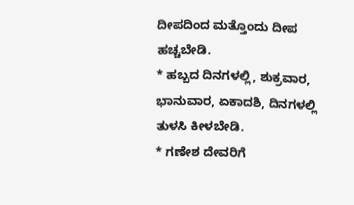ದೀಪದಿಂದ ಮತ್ತೊಂದು ದೀಪ ಹಚ್ಚಬೇಡಿ.
* ಹಬ್ಬದ ದಿನಗಳಲ್ಲಿ, ಶುಕ್ರವಾರ, ಭಾನುವಾರ, ಏಕಾದಶಿ, ದಿನಗಳಲ್ಲಿ ತುಳಸಿ ಕೀಳಬೇಡಿ.
* ಗಣೇಶ ದೇವರಿಗೆ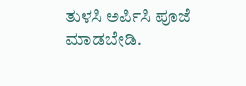ತುಳಸಿ ಅರ್ಪಿಸಿ ಪೂಜೆ ಮಾಡಬೇಡಿ.